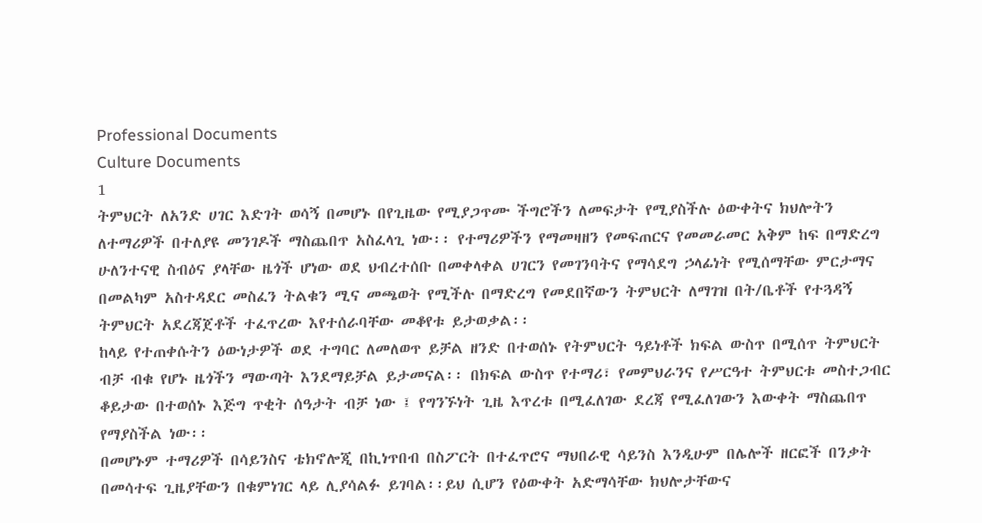Professional Documents
Culture Documents
1
ትምህርት ለአንድ ሀገር እድገት ወሳኝ በመሆኑ በየጊዜው የሚያጋጥሙ ችግሮችን ለመፍታት የሚያስችሉ ዕውቀትና ክህሎትን
ለተማሪዎች በተለያዩ መንገዶች ማስጨበጥ አስፈላጊ ነው፡፡ የተማሪዎችን የማመዛዘን የመፍጠርና የመመራመር አቅም ከፍ በማድረግ
ሁለንተናዊ ስብዕና ያላቸው ዜጎች ሆነው ወደ ህብረተሰቡ በመቀላቀል ሀገርን የመገንባትና የማሳደግ ኃላፊነት የሚሰማቸው ምርታማና
በመልካም አስተዳደር መስፈን ትልቁን ሚና መጫወት የሚችሉ በማድረግ የመደበኛውን ትምህርት ለማገዝ በት/ቤቶች የተጓዳኝ
ትምህርት አደረጃጀቶች ተፈጥረው እየተሰራባቸው መቆየቱ ይታወቃል፡፡
ከላይ የተጠቀሱትን ዕውነታዎች ወደ ተግባር ለመለወጥ ይቻል ዘንድ በተወሰኑ የትምህርት ዓይነቶች ክፍል ውስጥ በሚሰጥ ትምህርት
ብቻ ብቁ የሆኑ ዜጎችን ማውጣት እንደማይቻል ይታመናል፡፡ በክፍል ውስጥ የተማሪ፣ የመምህራንና የሥርዓተ ትምህርቱ መስተጋብር
ቆይታው በተወሰኑ እጅግ ጥቂት ሰዓታት ብቻ ነው ፤ የግንኙነት ጊዜ እጥረቱ በሚፈለገው ደረጃ የሚፈለገውን እውቀት ማስጨበጥ
የማያስችል ነው፡፡
በመሆኑም ተማሪዎች በሳይንስና ቴክኖሎጂ በኪነጥበብ በስፖርት በተፈጥሮና ማህበራዊ ሳይንስ እንዲሁም በሌሎች ዘርፎች በንቃት
በመሳተፍ ጊዜያቸውን በቁምነገር ላይ ሊያሳልፉ ይገባል፡፡ይህ ሲሆን የዕውቀት አድማሳቸው ክህሎታቸውና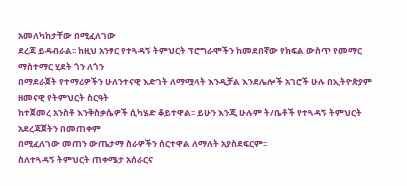አመለካከታቸው በሚፈለገው
ደረጃ ይዳብራል፡፡ ከዚህ አንፃር የተጓዳኝ ትምህርት ፕሮግራሞችን ከመደበኛው የክፍል ውስጥ የመማር ማስተማር ሂደት ጎን ለጎን
በማደራጀት የተማሪዎችን ሁለንተናዊ እድገት ለማሟላት እንዲቻል እንደሌሎች አገሮች ሁሉ በኢትዮጵያም ዘመናዊ የትምህርት ስርዓት
ከተጀመረ አንስቶ እንቅስቃሴዎች ሲካሄድ ቆይተዋል፡፡ ይሁን እንጂ ሁሉም ት/ቤቶች የተጓዳኝ ትምህርት አደረጃጀትን በመጠቀም
በሚፈለገው መጠን ውጤታማ ስራዎችን ሰርተዋል ለማለት አያስደፍርም፡፡
ስለተጓዳኝ ትምህርት ጠቀሜታ አሰራርና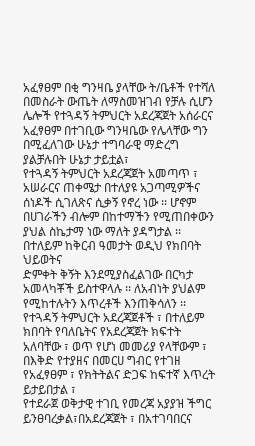አፈፃፀም በቂ ግንዛቤ ያላቸው ት/ቤቶች የተሻለ በመስራት ውጤት ለማስመዝገብ የቻሉ ሲሆን
ሌሎች የተጓዳኝ ትምህርት አደረጃጀት አሰራርና አፈፃፀም በተገቢው ግንዛቤው የሌላቸው ግን በሚፈለገው ሁኔታ ተግባራዊ ማድረግ
ያልቻሉበት ሁኔታ ታይቷል፣
የተጓዳኝ ትምህርት አደረጃጀት አመጣጥ ፣ አሠራርና ጠቀሜታ በተለያዩ አጋጣሚዎችና ሰነዶች ሲገለጽና ሲቃኝ የኖረ ነው ፡፡ ሆኖም
በሀገራችን ብሎም በከተማችን የሚጠበቀውን ያህል ስኬታማ ነው ማለት ያዳግታል ፡፡በተለይም ከቅርብ ዓመታት ወዲህ የክበባት ህይወትና
ድምቀት ቅኝት እንደሚያስፈልገው በርካታ አመላካቾች ይስተዋላሉ ፡፡ ለአብነት ያህልም የሚከተሉትን እጥረቶች እንጠቅሳለን ፡፡
የተጓዳኝ ትምህርት አደረጃጀቶች ፣ በተለይም ክበባት የባለቤትና የአደረጃጀት ክፍተት አለባቸው ፣ ወጥ የሆነ መመሪያ የላቸውም ፣
በእቅድ የተያዘና በመርሀ ግብር የተገዘ የአፈፃፀም ፣ የክትትልና ድጋፍ ከፍተኛ እጥረት ይታይበታል ፣
የተደራጀ ወቅታዊ ተገቢ የመረጃ አያያዝ ችግር ይንፀባረቃል፣በአደረጃጀት ፣ በአተገባበርና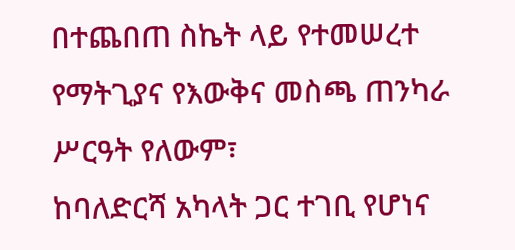በተጨበጠ ስኬት ላይ የተመሠረተ
የማትጊያና የእውቅና መስጫ ጠንካራ ሥርዓት የለውም፣
ከባለድርሻ አካላት ጋር ተገቢ የሆነና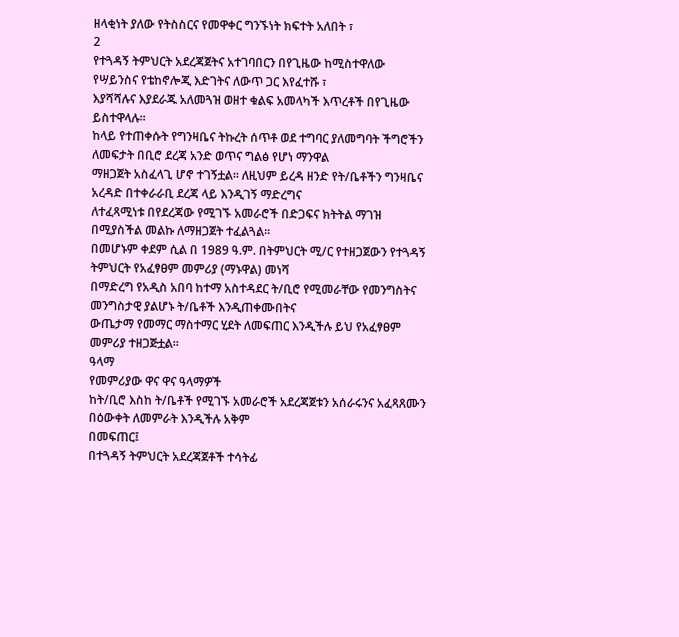ዘላቂነት ያለው የትስስርና የመዋቀር ግንኙነት ክፍተት አለበት ፣
2
የተጓዳኝ ትምህርት አደረጃጀትና አተገባበርን በየጊዜው ከሚስተዋለው የሣይንስና የቴከኖሎጂ እድገትና ለውጥ ጋር እየፈተሹ ፣
እያሻሻሉና እያደራጁ አለመጓዝ ወዘተ ቁልፍ አመላካች እጥረቶች በየጊዜው ይስተዋላሉ፡፡
ከላይ የተጠቀሱት የግንዛቤና ትኩረት ሰጥቶ ወደ ተግባር ያለመግባት ችግሮችን ለመፍታት በቢሮ ደረጃ አንድ ወጥና ግልፅ የሆነ ማንዋል
ማዘጋጀት አስፈላጊ ሆኖ ተገኝቷል፡፡ ለዚህም ይረዳ ዘንድ የት/ቤቶችን ግንዛቤና አረዳድ በተቀራራቢ ደረጃ ላይ እንዲገኝ ማድረግና
ለተፈጻሚነቱ በየደረጃው የሚገኙ አመራሮች በድጋፍና ክትትል ማገዝ በሚያስችል መልኩ ለማዘጋጀት ተፈልጓል፡፡
በመሆኑም ቀደም ሲል በ 1989 ዓ.ም. በትምህርት ሚ/ር የተዘጋጀውን የተጓዳኝ ትምህርት የአፈፃፀም መምሪያ (ማኑዋል) መነሻ
በማድረግ የአዲስ አበባ ከተማ አስተዳደር ት/ቢሮ የሚመራቸው የመንግስትና መንግስታዊ ያልሆኑ ት/ቤቶች እንዲጠቀሙበትና
ውጤታማ የመማር ማስተማር ሂደት ለመፍጠር እንዲችሉ ይህ የአፈፃፀም መምሪያ ተዘጋጅቷል፡፡
ዓላማ
የመምሪያው ዋና ዋና ዓላማዎች
ከት/ቢሮ እስከ ት/ቤቶች የሚገኙ አመራሮች አደረጃጀቱን አሰራሩንና አፈጻጸሙን በዕውቀት ለመምራት እንዲችሉ አቅም
በመፍጠር፤
በተጓዳኝ ትምህርት አደረጃጀቶች ተሳትፊ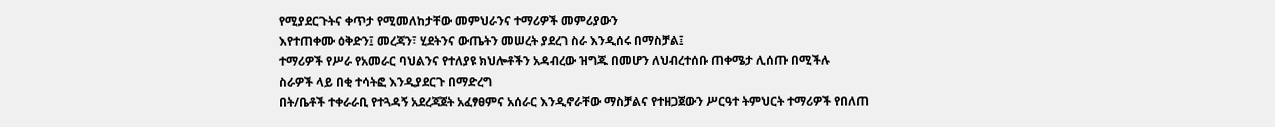የሚያደርጉትና ቀጥታ የሚመለከታቸው መምህራንና ተማሪዎች መምሪያውን
እየተጠቀሙ ዕቅድን፤ መረጃን፣ ሂደትንና ውጤትን መሠረት ያደረገ ስራ እንዲሰሩ በማስቻል፤
ተማሪዎች የሥራ የአመራር ባህልንና የተለያዩ ክህሎቶችን አዳብረው ዝግጁ በመሆን ለህብረተሰቡ ጠቀሜታ ሊሰጡ በሚችሉ
ስራዎች ላይ በቂ ተሳትፎ እንዲያደርጉ በማድረግ
በት/ቤቶች ተቀራራቢ የተጓዳኝ አደረጃጀት አፈፃፀምና አሰራር እንዲኖራቸው ማስቻልና የተዘጋጀውን ሥርዓተ ትምህርት ተማሪዎች የበለጠ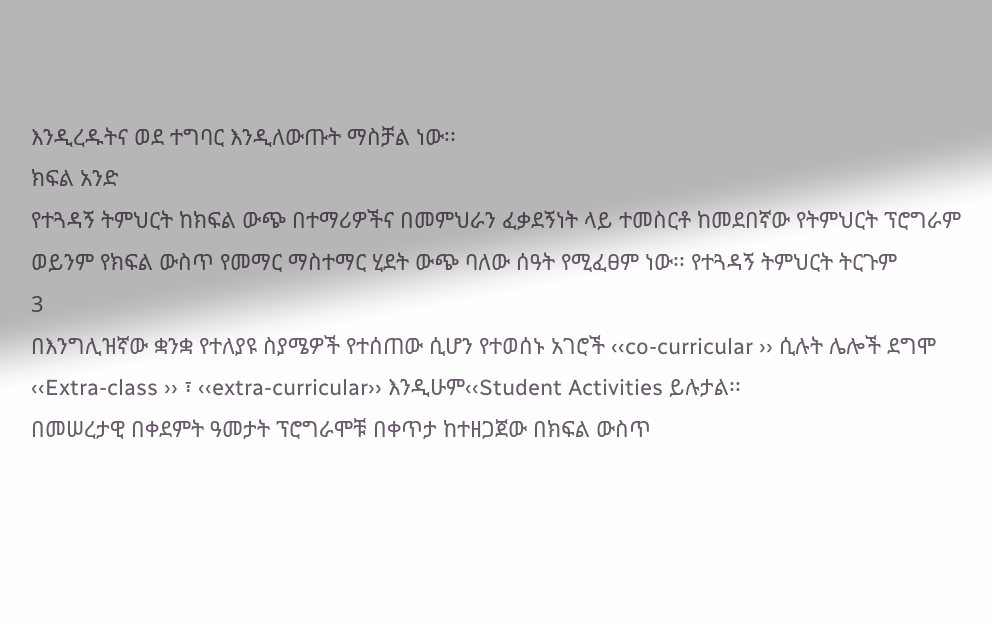እንዲረዱትና ወደ ተግባር እንዲለውጡት ማስቻል ነው፡፡
ክፍል አንድ
የተጓዳኝ ትምህርት ከክፍል ውጭ በተማሪዎችና በመምህራን ፈቃደኝነት ላይ ተመስርቶ ከመደበኛው የትምህርት ፕሮግራም
ወይንም የክፍል ውስጥ የመማር ማስተማር ሂደት ውጭ ባለው ሰዓት የሚፈፀም ነው፡፡ የተጓዳኝ ትምህርት ትርጉም
3
በእንግሊዝኛው ቋንቋ የተለያዩ ስያሜዎች የተሰጠው ሲሆን የተወሰኑ አገሮች ‹‹co-curricular ›› ሲሉት ሌሎች ደግሞ
‹‹Extra-class ›› ፣ ‹‹extra-curricular›› እንዲሁም‹‹Student Activities ይሉታል፡፡
በመሠረታዊ በቀደምት ዓመታት ፕሮግራሞቹ በቀጥታ ከተዘጋጀው በክፍል ውስጥ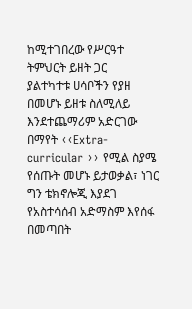ከሚተገበረው የሥርዓተ ትምህርት ይዘት ጋር
ያልተካተቱ ሀሳቦችን የያዘ በመሆኑ ይዘቱ ስለሚለይ እንደተጨማሪም አድርገው በማየት ‹‹Extra-curricular ›› የሚል ስያሜ
የሰጡት መሆኑ ይታወቃል፣ ነገር ግን ቴክኖሎጂ እያደገ የአስተሳሰብ አድማስም እየሰፋ በመጣበት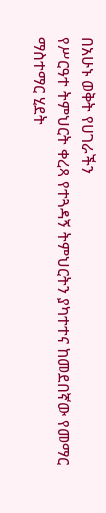በአሁኑ ወቅት የሀገራችን
የሥርዓተ ትምህርት ቀረጻ የተጓዳኝ ትምህርትን ያካተተና ከመደበኛው የመማር ማስተማር ሂደት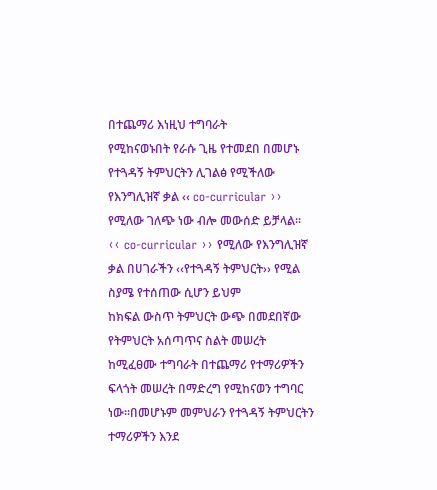በተጨማሪ እነዚህ ተግባራት
የሚከናወኑበት የራሱ ጊዜ የተመደበ በመሆኑ የተጓዳኝ ትምህርትን ሊገልፅ የሚችለው የእንግሊዝኛ ቃል ‹‹ co-curricular ››
የሚለው ገለጭ ነው ብሎ መውሰድ ይቻላል፡፡
‹‹ co-curricular ›› የሚለው የእንግሊዝኛ ቃል በሀገራችን ‹‹የተጓዳኝ ትምህርት›› የሚል ስያሜ የተሰጠው ሲሆን ይህም
ከክፍል ውስጥ ትምህርት ውጭ በመደበኛው የትምህርት አሰጣጥና ስልት መሠረት ከሚፈፀሙ ተግባራት በተጨማሪ የተማሪዎችን
ፍላጎት መሠረት በማድረግ የሚከናወን ተግባር ነው፡፡በመሆኑም መምህራን የተጓዳኝ ትምህርትን ተማሪዎችን እንደ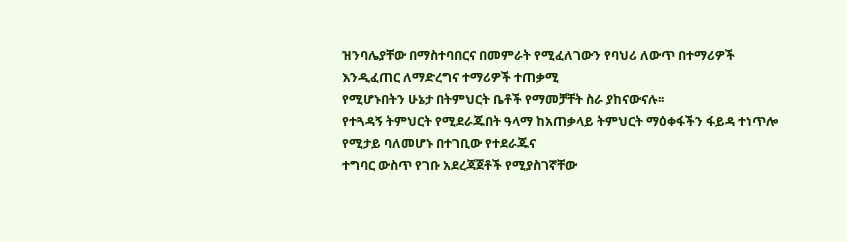ዝንባሌያቸው በማስተባበርና በመምራት የሚፈለገውን የባህሪ ለውጥ በተማሪዎች እንዲፈጠር ለማድረግና ተማሪዎች ተጠቃሚ
የሚሆኑበትን ሁኔታ በትምህርት ቤቶች የማመቻቸት ስራ ያከናውናሉ፡፡
የተጓዳኝ ትምህርት የሚደራጁበት ዓላማ ከአጠቃላይ ትምህርት ማዕቀፋችን ፋይዳ ተነጥሎ የሚታይ ባለመሆኑ በተገቢው የተደራጁና
ተግባር ውስጥ የገቡ አደረጃጀቶች የሚያስገኛቸው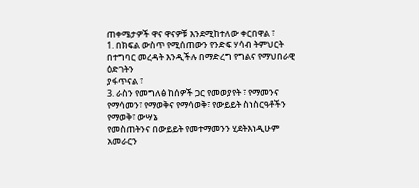ጠቀሜታዎች ዋና ዋናዎቹ እንደሚከተለው ቀርበዋል ፣
1. በክፍል ውስጥ የሚሰጠውን የንድፍ ሃሳብ ትምህርት በተግባር መረዳት እንዲችሉ በማድረግ የግልና የማህበራዊ ዕድገትን
ያፋጥናል ፣
3. ራስን የመግለፅ ከሰዎች ጋር የመወያየት ፣ የማመንና የማሳመን፣ የማወቅና የማሳወቅ፣ የውይይት ስነስርዓቶችን የማወቅ፣ ውሣኔ
የመስጠትንና በውይይት የመተማመንን ሂደትእነዲሁም አመራርን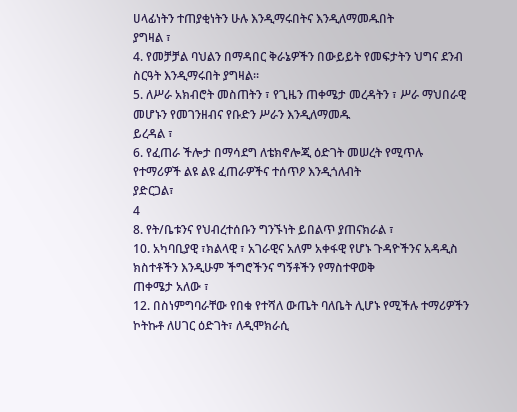ሀላፊነትን ተጠያቂነትን ሁሉ እንዲማሩበትና እንዲለማመዱበት
ያግዛል ፣
4. የመቻቻል ባህልን በማዳበር ቅራኔዎችን በውይይት የመፍታትን ህግና ደንብ ስርዓት እንዲማሩበት ያግዛል፡፡
5. ለሥራ አክብሮት መስጠትን ፣ የጊዜን ጠቀሜታ መረዳትን ፣ ሥራ ማህበራዊ መሆኑን የመገንዘብና የቡድን ሥራን እንዲለማመዱ
ይረዳል ፣
6. የፈጠራ ችሎታ በማሳደግ ለቴክኖሎጂ ዕድገት መሠረት የሚጥሉ የተማሪዎች ልዩ ልዩ ፈጠራዎችና ተሰጥዖ እንዲጎለብት
ያድርጋል፣
4
8. የት/ቤቱንና የህብረተሰቡን ግንኙነት ይበልጥ ያጠናክራል ፣
10. አካባቢያዊ ፣ክልላዊ ፣ አገራዊና አለም አቀፋዊ የሆኑ ጉዳዮችንና አዳዲስ ክስተቶችን እንዲሁም ችግሮችንና ግኝቶችን የማስተዋወቅ
ጠቀሜታ አለው ፣
12. በስነምግባራቸው የበቁ የተሻለ ውጤት ባለቤት ሊሆኑ የሚችሉ ተማሪዎችን ኮትኩቶ ለሀገር ዕድገት፣ ለዲሞክራሲ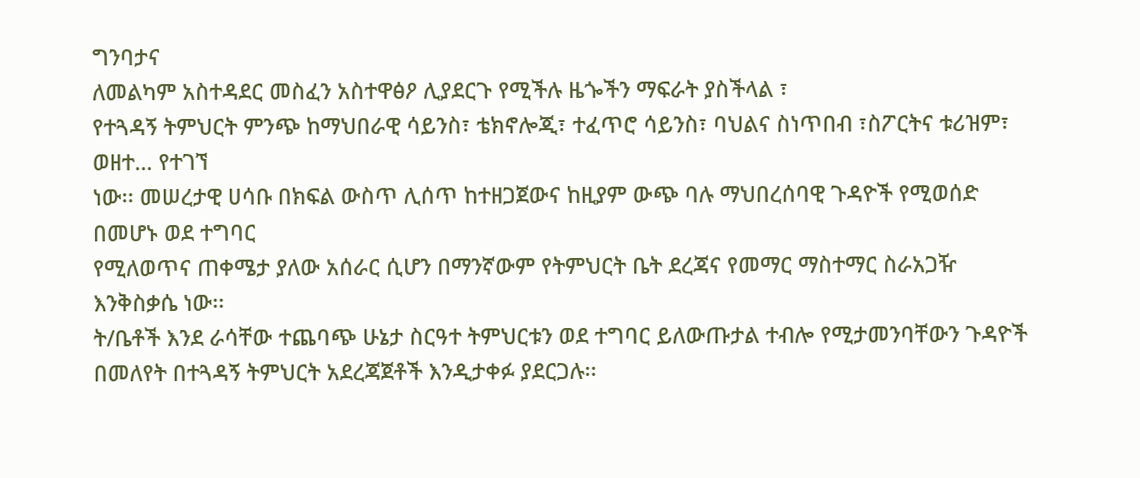ግንባታና
ለመልካም አስተዳደር መስፈን አስተዋፅዖ ሊያደርጉ የሚችሉ ዜጐችን ማፍራት ያስችላል ፣
የተጓዳኝ ትምህርት ምንጭ ከማህበራዊ ሳይንስ፣ ቴክኖሎጂ፣ ተፈጥሮ ሳይንስ፣ ባህልና ስነጥበብ ፣ስፖርትና ቱሪዝም፣ ወዘተ… የተገኘ
ነው፡፡ መሠረታዊ ሀሳቡ በክፍል ውስጥ ሊሰጥ ከተዘጋጀውና ከዚያም ውጭ ባሉ ማህበረሰባዊ ጉዳዮች የሚወሰድ በመሆኑ ወደ ተግባር
የሚለወጥና ጠቀሜታ ያለው አሰራር ሲሆን በማንኛውም የትምህርት ቤት ደረጃና የመማር ማስተማር ስራአጋዥ እንቅስቃሴ ነው፡፡
ት/ቤቶች እንደ ራሳቸው ተጨባጭ ሁኔታ ስርዓተ ትምህርቱን ወደ ተግባር ይለውጡታል ተብሎ የሚታመንባቸውን ጉዳዮች
በመለየት በተጓዳኝ ትምህርት አደረጃጀቶች እንዲታቀፉ ያደርጋሉ፡፡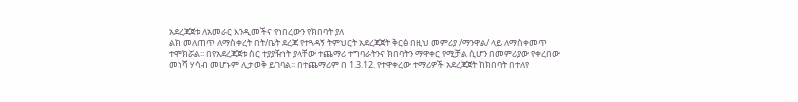አደረጃጀቱ ለአመራር እንዲመችና የነበረውን የክበባት ያለ
ልክ መለጠጥ ለማስቀረት በት/ቤት ደረጃ የተጓዳኝ ትምህርት አደረጃጀት ቅርፅ በዚህ መምሪያ /ማንዋል/ ላይ ለማስቀመጥ
ተሞክሯል፡፡ በየአደረጃጀቱ ስር ተያያዥነት ያላቸው ተጨማሪ ተግባራትንና ክበባትን ማዋቀር የሚቻል ሲሆን በመምሪያው የቀረበው
መነሻ ሃሳብ መሆኑም ሊታወቅ ይገባል፡፡ በተጨማሪም በ 1.3.12. የተዋቀረው ተማሪዎች አደረጃጀት ከክበባት በተለየ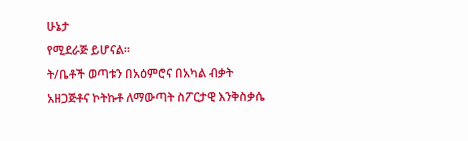ሁኔታ
የሚደራጅ ይሆናል፡፡
ት/ቤቶች ወጣቱን በአዕምሮና በአካል ብቃት አዘጋጅቶና ኮትኩቶ ለማውጣት ስፖርታዊ እንቅስቃሴ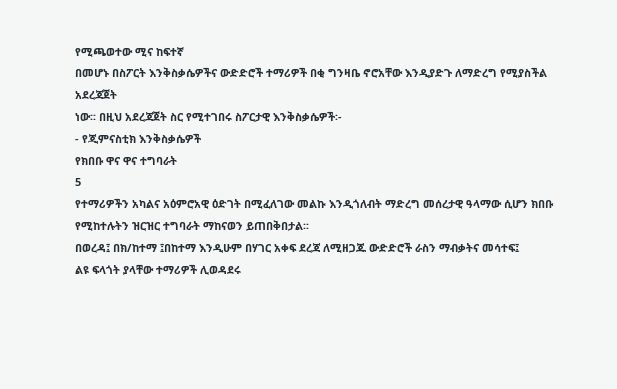የሚጫወተው ሚና ከፍተኛ
በመሆኑ በስፖርት እንቅስቃሴዎችና ውድድሮች ተማሪዎች በቂ ግንዛቤ ኖሮአቸው እንዲያድጉ ለማድረግ የሚያስችል አደረጃጀት
ነው፡፡ በዚህ አደረጃጀት ስር የሚተገበሩ ስፖርታዊ እንቅስቃሴዎች፡-
- የጂምናስቲክ እንቅስቃሴዎች
የክበቡ ዋና ዋና ተግባራት
5
የተማሪዎችን አካልና አዕምሮአዊ ዕድገት በሚፈለገው መልኩ እንዲጎለብት ማድረግ መሰረታዊ ዓላማው ሲሆን ክበቡ
የሚከተሉትን ዝርዝር ተግባራት ማከናወን ይጠበቅበታል፡፡
በወረዳ፤ በክ/ከተማ ፤በከተማ እንዲሁም በሃገር አቀፍ ደረጃ ለሚዘጋጁ ውድድሮች ራስን ማብቃትና መሳተፍ፤
ልዩ ፍላጎት ያላቸው ተማሪዎች ሊወዳደሩ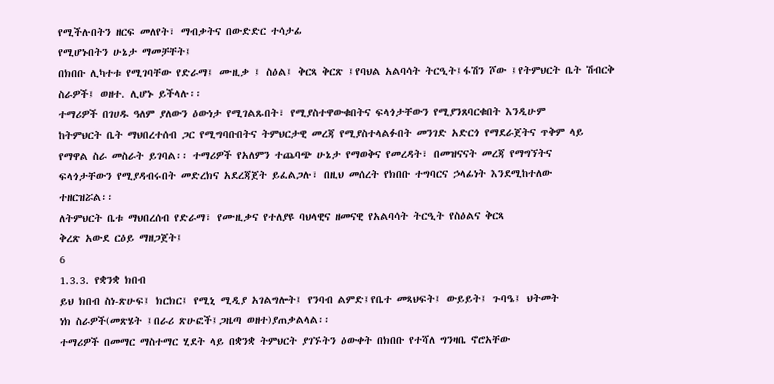የሚችሉበትን ዘርፍ መለየት፣ ማብቃትና በውድድር ተሳታፊ
የሚሆኑበትን ሁኔታ ማመቻቸት፤
በክበቡ ሊካተቱ የሚገባቸው የድራማ፤ ሙዚቃ ፤ ስዕል፤ ቅርጻ ቅርጽ ፤የባህል አልባሳት ትርዒት፤ፋሽን ሾው ፤የትምህርት ቤት ሽብርቅ
ስራዎች፤ ወዘተ. ሊሆኑ ይችላሉ፡፡
ተማሪዎች በገሀዱ ዓለም ያለውን ዕውነታ የሚገልጹበት፣ የሚያስተዋውቁበትና ፍላጎታቸውን የሚያንጸባርቁበት እንዲሁም
ከትምህርት ቤት ማህበረተሰብ ጋር የሚግባቡበትና ትምህርታዊ መረጃ የሚያስተላልፉበት መንገድ አድርጎ የማደራጀትና ጥቅም ላይ
የማዋል ስራ መስራት ይገባል፡፡ ተማሪዎች የአለምን ተጨባጭ ሁኔታ የማወቅና የመረዳት፣ በመዝናናት መረጃ የማግኘትና
ፍላጎታቸውን የሚያዳብሩበት መድረክና አደረጃጀት ይፈልጋሉ፣ በዚህ መሰረት የክበቡ ተግባርና ኃላፊነት እንደሚከተለው
ተዘርዝሯል፡፡
ለትምህርት ቤቱ ማህበረሰብ የድራማ፣ የሙዚቃና የተለያዩ ባህላዊና ዘመናዊ የአልባሳት ትርዒት የስዕልና ቅርጻ
ቅረጽ አውደ ርዕይ ማዘጋጀት፤
6
1.3.3. የቋንቋ ክበብ
ይህ ክበብ ስነ-ጽሁፍ፤ ክርክር፤ የሚኒ ሚዲያ አገልግሎት፤ የንባብ ልምድ፤የቤተ መጻህፍት፤ ውይይት፤ ጉባዔ፤ ህትመት
ነክ ስራዎች(መጽሄት ፤በራሪ ጽሁፎች፤ጋዜጣ ወዘተ)ያጠቃልላል፡፡
ተማሪዎች በመማር ማስተማር ሂደት ላይ በቋንቋ ትምህርት ያገኙትን ዕውቀት በክበቡ የተሻለ ግንዛቤ ኖሮአቸው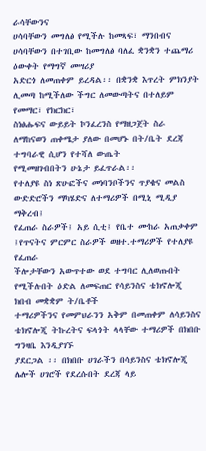ራሳቸውንና
ሀሳባቸውን መግለፅ የሚችሉ ከመጻፍ፣ ማንበብና ሀሳባቸውን በተገቢው ከመግለፅ ባለፈ ቋንቋን ተጨማሪ ዕውቀት የማግኛ መሣሪያ
አድርጎ ለመጠቀም ይረዳል፡፡ በቋንቋ እጥረት ምክንያት ሊመጣ ከሚችለው ችግር ለመውጣትና በተለይም የመማር፣ የክርክር፣
ስነፅሑፍና ውይይት ኮንፈረንስ የማዘጋጀት ስራ ለማከናወን ጠቀሜታ ያለው በመሆኑ በት/ቤት ደረጃ ተግባራዊ ሲሆን የተሻለ ውጤት
የሚመዘገብበትን ሁኔታ ይፈጥራል፡፡
የተለያዩ ስነ ጽሁፎችና መነባንቦችንና ጥያቄና መልስ ውድድሮችን ማካሄድና ለተማሪዎች በሚኒ ሚዲያ
ማቅረብ፤
የፈጠራ ስራዎች፤ አይ ሲቲ፤ የቤተ ሙከራ አጠቃቀም ፤የጥናትና ምርምር ስራዎች ወዘተ.ተማሪዎች የተለያዩ የፈጠራ
ችሎታቸውን አውጥተው ወደ ተግባር ሊለወጡበት የሚችሉበት ዕድል ለመፍጠር የሳይንስና ቴክኖሎጂ ክበብ መቋቋም ት/ቤቶች
ተማሪዎችንና የመምህራንን አቅም በመጠቀም ለሳይንስና ቴክኖሎጂ ትኩረትና ፍላጎት ላላቸው ተማሪዎች በክበቡ ግንዛቤ እንዲያገኙ
ያደርጋል ፡፡ በክበቡ ሀገራችን በሳይንስና ቴክኖሎጂ ሌሎች ሀገሮች የደረሱበት ደረጃ ላይ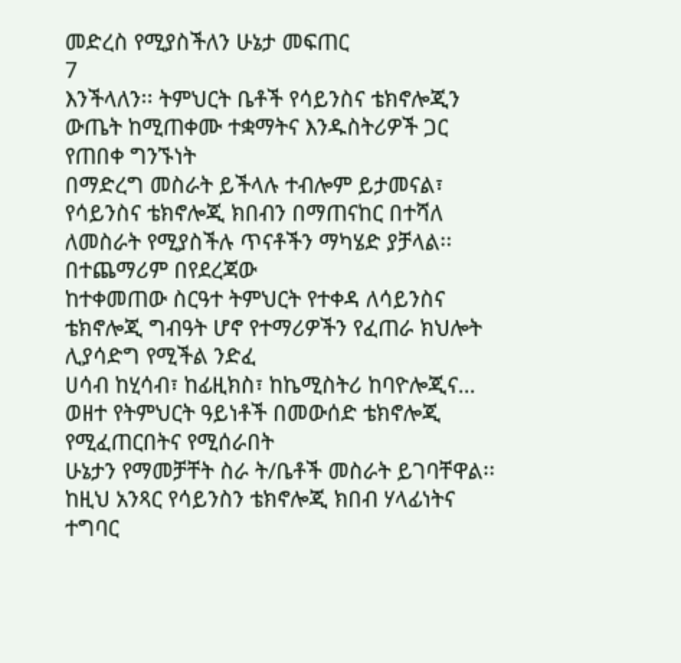መድረስ የሚያስችለን ሁኔታ መፍጠር
7
እንችላለን፡፡ ትምህርት ቤቶች የሳይንስና ቴክኖሎጂን ውጤት ከሚጠቀሙ ተቋማትና እንዱስትሪዎች ጋር የጠበቀ ግንኙነት
በማድረግ መስራት ይችላሉ ተብሎም ይታመናል፣
የሳይንስና ቴክኖሎጂ ክበብን በማጠናከር በተሻለ ለመስራት የሚያስችሉ ጥናቶችን ማካሄድ ያቻላል፡፡በተጨማሪም በየደረጃው
ከተቀመጠው ስርዓተ ትምህርት የተቀዳ ለሳይንስና ቴክኖሎጂ ግብዓት ሆኖ የተማሪዎችን የፈጠራ ክህሎት ሊያሳድግ የሚችል ንድፈ
ሀሳብ ከሂሳብ፣ ከፊዚክስ፣ ከኬሚስትሪ ከባዮሎጂና… ወዘተ የትምህርት ዓይነቶች በመውሰድ ቴክኖሎጂ የሚፈጠርበትና የሚሰራበት
ሁኔታን የማመቻቸት ስራ ት/ቤቶች መስራት ይገባቸዋል፡፡ከዚህ አንጻር የሳይንስን ቴክኖሎጂ ክበብ ሃላፊነትና ተግባር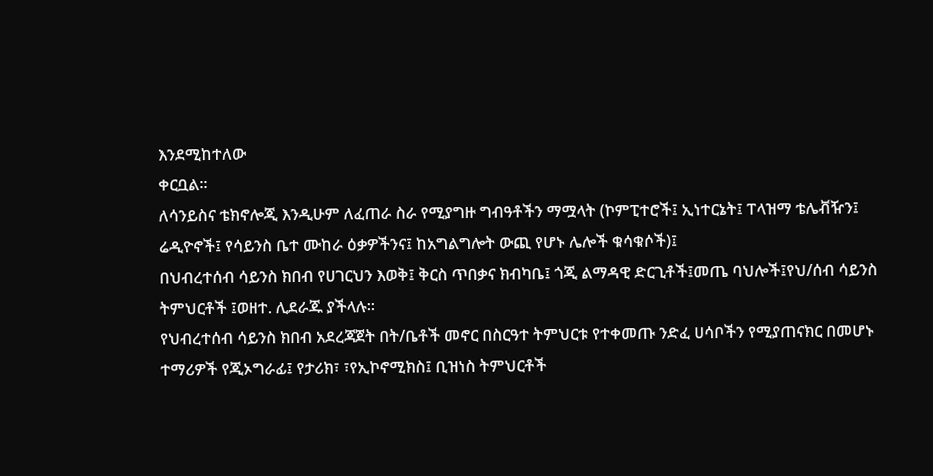እንደሚከተለው
ቀርቧል፡፡
ለሳንይስና ቴክኖሎጂ እንዲሁም ለፈጠራ ስራ የሚያግዙ ግብዓቶችን ማሟላት (ኮምፒተሮች፤ ኢነተርኔት፤ ፐላዝማ ቴሌቭዥን፤
ሬዲዮኖች፤ የሳይንስ ቤተ ሙከራ ዕቃዎችንና፤ ከአግልግሎት ውጪ የሆኑ ሌሎች ቁሳቁሶች)፤
በህብረተሰብ ሳይንስ ክበብ የሀገርህን እወቅ፤ ቅርስ ጥበቃና ክብካቤ፤ ጎጂ ልማዳዊ ድርጊቶች፤መጤ ባህሎች፤የህ/ሰብ ሳይንስ
ትምህርቶች ፤ወዘተ. ሊደራጁ ያችላሉ፡፡
የህብረተሰብ ሳይንስ ክበብ አደረጃጀት በት/ቤቶች መኖር በስርዓተ ትምህርቱ የተቀመጡ ንድፈ ሀሳቦችን የሚያጠናክር በመሆኑ
ተማሪዎች የጂኦግራፊ፤ የታሪክ፣ ፣የኢኮኖሚክስ፤ ቢዝነስ ትምህርቶች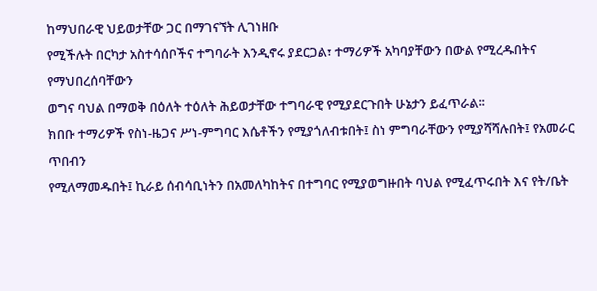ከማህበራዊ ህይወታቸው ጋር በማገናኘት ሊገነዘቡ
የሚችሉት በርካታ አስተሳሰቦችና ተግባራት እንዲኖሩ ያደርጋል፣ ተማሪዎች አካባያቸውን በውል የሚረዱበትና የማህበረሰባቸውን
ወግና ባህል በማወቅ በዕለት ተዕለት ሕይወታቸው ተግባራዊ የሚያደርጉበት ሁኔታን ይፈጥራል፡፡
ክበቡ ተማሪዎች የስነ-ዜጋና ሥነ-ምግባር እሴቶችን የሚያጎለብቱበት፤ ስነ ምግባራቸውን የሚያሻሻሉበት፤ የአመራር ጥበብን
የሚለማመዱበት፤ ኪራይ ሰብሳቢነትን በአመለካከትና በተግባር የሚያወግዙበት ባህል የሚፈጥሩበት እና የት/ቤት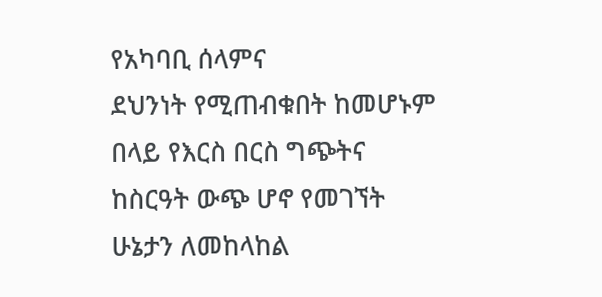የአካባቢ ሰላምና
ደህንነት የሚጠብቁበት ከመሆኑም በላይ የእርስ በርስ ግጭትና ከስርዓት ውጭ ሆኖ የመገኘት ሁኔታን ለመከላከል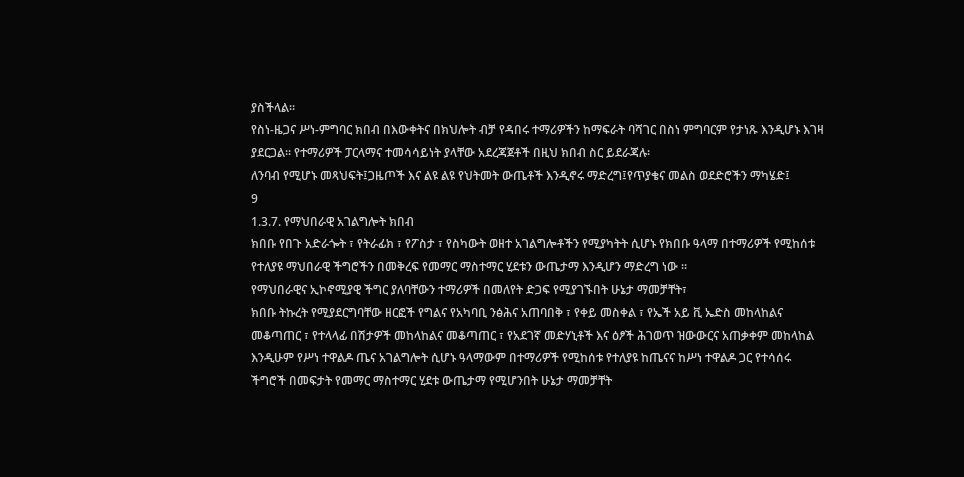ያስችላል፡፡
የስነ-ዜጋና ሥነ-ምግባር ክበብ በእውቀትና በክህሎት ብቻ የዳበሩ ተማሪዎችን ከማፍራት ባሻገር በስነ ምግባርም የታነጹ እንዲሆኑ እገዛ
ያደርጋል፡፡ የተማሪዎች ፓርላማና ተመሳሳይነት ያላቸው አደረጃጀቶች በዚህ ክበብ ስር ይደራጃሉ፡
ለንባብ የሚሆኑ መጻህፍት፤ጋዜጦች እና ልዩ ልዩ የህትመት ውጤቶች እንዲኖሩ ማድረግ፤የጥያቄና መልስ ወደድሮችን ማካሄድ፤
9
1.3.7. የማህበራዊ አገልግሎት ክበብ
ክበቡ የበጉ አድራጐት ፣ የትራፊክ ፣ የፖስታ ፣ የስካውት ወዘተ አገልግሎቶችን የሚያካትት ሲሆኑ የክበቡ ዓላማ በተማሪዎች የሚከሰቱ
የተለያዩ ማህበራዊ ችግሮችን በመቅረፍ የመማር ማስተማር ሂደቱን ውጤታማ እንዲሆን ማድረግ ነው ፡፡
የማህበራዊና ኢኮኖሚያዊ ችግር ያለባቸውን ተማሪዎች በመለየት ድጋፍ የሚያገኙበት ሁኔታ ማመቻቸት፣
ክበቡ ትኩረት የሚያደርግባቸው ዘርፎች የግልና የአካባቢ ንፅሕና አጠባበቅ ፣ የቀይ መስቀል ፣ የኤች አይ ቪ ኤድስ መከላከልና
መቆጣጠር ፣ የተላላፊ በሽታዎች መከላከልና መቆጣጠር ፣ የአደገኛ መድሃኒቶች እና ዕፆች ሕገወጥ ዝውውርና አጠቃቀም መከላከል
እንዲሁም የሥነ ተዋልዶ ጤና አገልግሎት ሲሆኑ ዓላማውም በተማሪዎች የሚከሰቱ የተለያዩ ከጤናና ከሥነ ተዋልዶ ጋር የተሳሰሩ
ችግሮች በመፍታት የመማር ማስተማር ሂደቱ ውጤታማ የሚሆንበት ሁኔታ ማመቻቸት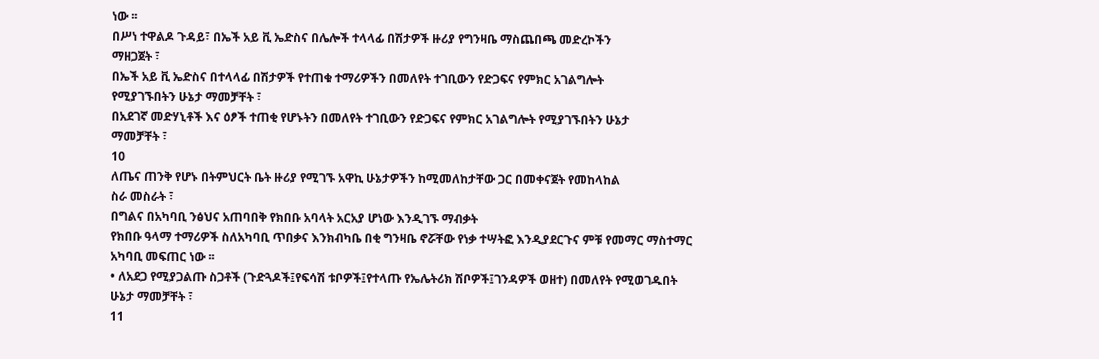ነው ፡፡
በሥነ ተዋልዶ ጉዳይ፣ በኤች አይ ቪ ኤድስና በሌሎች ተላላፊ በሽታዎች ዙሪያ የግንዛቤ ማስጨበጫ መድረኮችን
ማዘጋጀት ፣
በኤች አይ ቪ ኤድስና በተላላፊ በሽታዎች የተጠቁ ተማሪዎችን በመለየት ተገቢውን የድጋፍና የምክር አገልግሎት
የሚያገኙበትን ሁኔታ ማመቻቸት ፣
በአደገኛ መድሃኒቶች እና ዕፆች ተጠቂ የሆኑትን በመለየት ተገቢውን የድጋፍና የምክር አገልግሎት የሚያገኙበትን ሁኔታ
ማመቻቸት ፣
10
ለጤና ጠንቅ የሆኑ በትምህርት ቤት ዙሪያ የሚገኙ አዋኪ ሁኔታዎችን ከሚመለከታቸው ጋር በመቀናጀት የመከላከል
ስራ መስራት ፣
በግልና በአካባቢ ንፅህና አጠባበቅ የክበቡ አባላት አርአያ ሆነው እንዲገኙ ማብቃት
የክበቡ ዓላማ ተማሪዎች ስለአካባቢ ጥበቃና እንክብካቤ በቂ ግንዛቤ ኖሯቸው የነቃ ተሣትፎ እንዲያደርጉና ምቹ የመማር ማስተማር
አካባቢ መፍጠር ነው ፡፡
• ለአደጋ የሚያጋልጡ ስጋቶች (ጉድጓዶች፤የፍሳሽ ቱቦዎች፤የተላጡ የኤሌትሪክ ሽቦዎች፤ገንዳዎች ወዘተ) በመለየት የሚወገዱበት
ሁኔታ ማመቻቸት ፣
11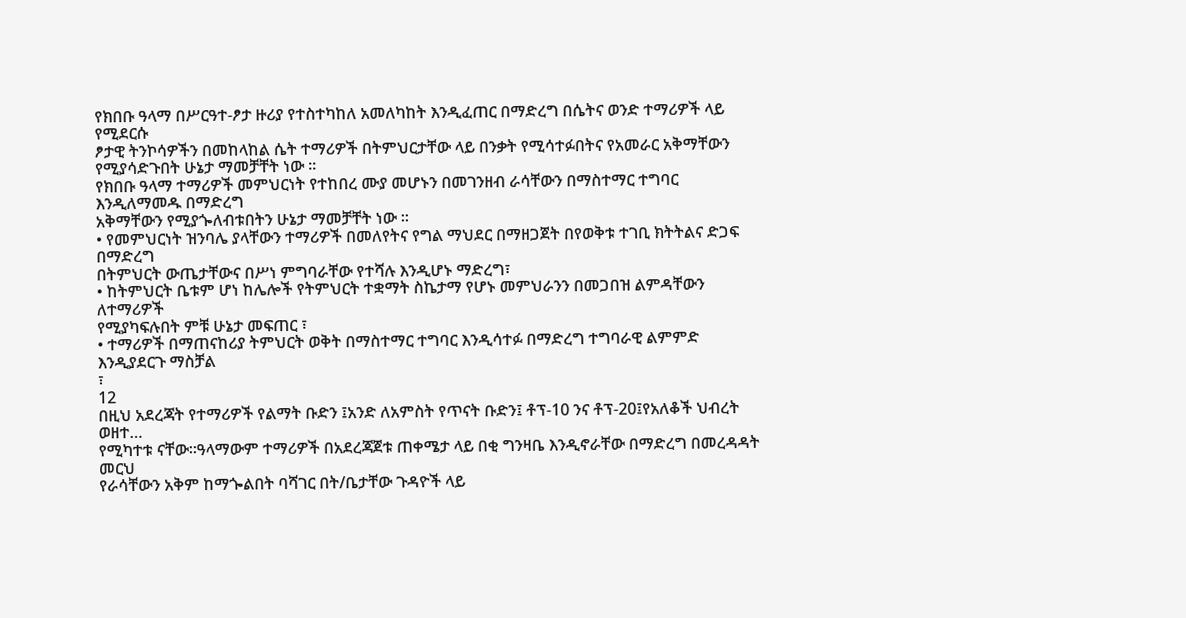የክበቡ ዓላማ በሥርዓተ-ፆታ ዙሪያ የተስተካከለ አመለካከት እንዲፈጠር በማድረግ በሴትና ወንድ ተማሪዎች ላይ የሚደርሱ
ፆታዊ ትንኮሳዎችን በመከላከል ሴት ተማሪዎች በትምህርታቸው ላይ በንቃት የሚሳተፉበትና የአመራር አቅማቸውን
የሚያሳድጉበት ሁኔታ ማመቻቸት ነው ፡፡
የክበቡ ዓላማ ተማሪዎች መምህርነት የተከበረ ሙያ መሆኑን በመገንዘብ ራሳቸውን በማስተማር ተግባር እንዲለማመዱ በማድረግ
አቅማቸውን የሚያጐለብቱበትን ሁኔታ ማመቻቸት ነው ፡፡
• የመምህርነት ዝንባሌ ያላቸውን ተማሪዎች በመለየትና የግል ማህደር በማዘጋጀት በየወቅቱ ተገቢ ክትትልና ድጋፍ በማድረግ
በትምህርት ውጤታቸውና በሥነ ምግባራቸው የተሻሉ እንዲሆኑ ማድረግ፣
• ከትምህርት ቤቱም ሆነ ከሌሎች የትምህርት ተቋማት ስኬታማ የሆኑ መምህራንን በመጋበዝ ልምዳቸውን ለተማሪዎች
የሚያካፍሉበት ምቹ ሁኔታ መፍጠር ፣
• ተማሪዎች በማጠናከሪያ ትምህርት ወቅት በማስተማር ተግባር እንዲሳተፉ በማድረግ ተግባራዊ ልምምድ እንዲያደርጉ ማስቻል
፣
12
በዚህ አደረጃት የተማሪዎች የልማት ቡድን ፤አንድ ለአምስት የጥናት ቡድን፤ ቶፕ-10 ንና ቶፕ-20፤የአለቆች ህብረት ወዘተ…
የሚካተቱ ናቸው፡፡ዓላማውም ተማሪዎች በአደረጃጀቱ ጠቀሜታ ላይ በቂ ግንዛቤ እንዲኖራቸው በማድረግ በመረዳዳት መርህ
የራሳቸውን አቅም ከማጐልበት ባሻገር በት/ቤታቸው ጉዳዮች ላይ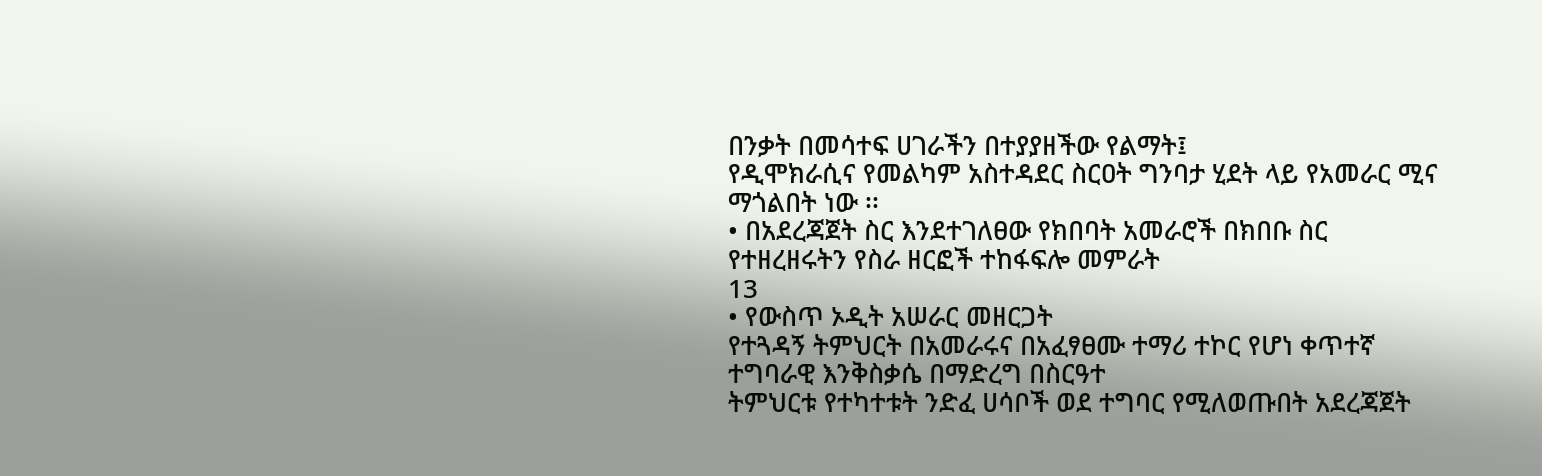በንቃት በመሳተፍ ሀገራችን በተያያዘችው የልማት፤
የዲሞክራሲና የመልካም አስተዳደር ስርዐት ግንባታ ሂደት ላይ የአመራር ሚና ማጎልበት ነው ፡፡
• በአደረጃጀት ስር እንደተገለፀው የክበባት አመራሮች በክበቡ ስር የተዘረዘሩትን የስራ ዘርፎች ተከፋፍሎ መምራት
13
• የውስጥ ኦዲት አሠራር መዘርጋት
የተጓዳኝ ትምህርት በአመራሩና በአፈፃፀሙ ተማሪ ተኮር የሆነ ቀጥተኛ ተግባራዊ እንቅስቃሴ በማድረግ በስርዓተ
ትምህርቱ የተካተቱት ንድፈ ሀሳቦች ወደ ተግባር የሚለወጡበት አደረጃጀት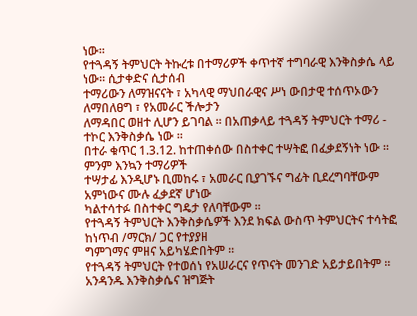ነው፡፡
የተጓዳኝ ትምህርት ትኩረቱ በተማሪዎች ቀጥተኛ ተግባራዊ እንቅስቃሴ ላይ ነው፡፡ ሲታቀድና ሲታሰብ
ተማሪውን ለማዝናናት ፣ አካላዊ ማህበራዊና ሥነ ውበታዊ ተሰጥኦውን ለማበለፀግ ፣ የአመራር ችሎታን
ለማዳበር ወዘተ ሊሆን ይገባል ፡፡ በአጠቃላይ ተጓዳኝ ትምህርት ተማሪ - ተኮር እንቅስቃሴ ነው ፡፡
በተራ ቁጥር 1.3.12. ከተጠቀሰው በስተቀር ተሣትፎ በፈቃደኝነት ነው ፡፡ ምንም እንኳን ተማሪዎች
ተሣታፊ እንዲሆኑ ቢመከሩ ፣ አመራር ቢያገኙና ግፊት ቢደረግባቸውም አምነውና ሙሉ ፈቃደኛ ሆነው
ካልተሳተፉ በስተቀር ግዴታ የለባቸውም ፡፡
የተጓዳኝ ትምህርት እንቅስቃሴዎች እንደ ክፍል ውስጥ ትምህርትና ተሳትፎ ከነጥብ /ማርክ/ ጋር የተያያዘ
ግምገማና ምዘና አይካሄድበትም ፡፡
የተጓዳኝ ትምህርት የተወሰነ የአሠራርና የጥናት መንገድ አይታይበትም ፡፡ አንዳንዱ እንቅስቃሴና ዝግጅት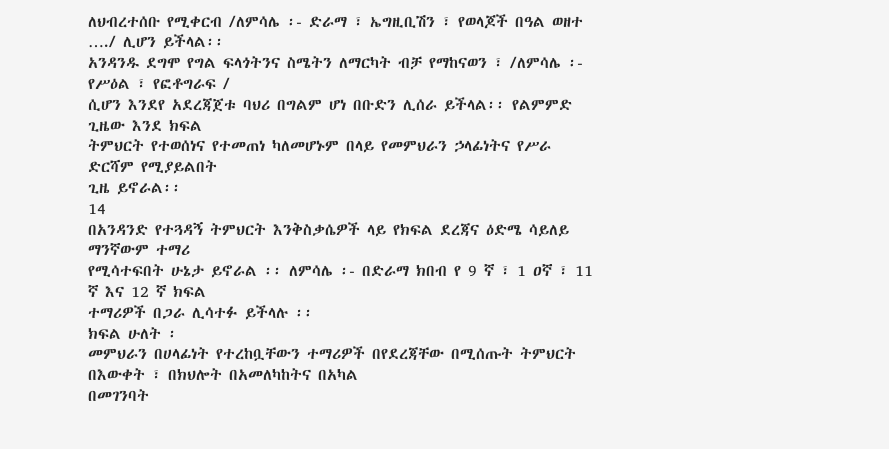ለህብረተሰቡ የሚቀርብ /ለምሳሌ ፡- ድራማ ፣ ኤግዚቢሽን ፣ የወላጆች በዓል ወዘተ …./ ሊሆን ይችላል፡፡
አንዳንዱ ደግሞ የግል ፍላጎትንና ስሜትን ለማርካት ብቻ የማከናወን ፣ /ለምሳሌ ፡- የሥዕል ፣ የፎቶግራፍ /
ሲሆን እንደየ አደረጃጀቱ ባህሪ በግልም ሆነ በቡድን ሊሰራ ይችላል፡፡ የልምምድ ጊዜው እንደ ክፍል
ትምህርት የተወሰነና የተመጠነ ካለመሆኑም በላይ የመምህራን ኃላፊነትና የሥራ ድርሻም የሚያይልበት
ጊዜ ይኖራል፡፡
14
በአንዳንድ የተጓዳኝ ትምህርት እንቅስቃሴዎች ላይ የክፍል ደረጃና ዕድሜ ሳይለይ ማንኛውም ተማሪ
የሚሳተፍበት ሁኔታ ይኖራል ፡፡ ለምሳሌ ፡- በድራማ ክበብ የ 9 ኛ ፣ 1 ዐኛ ፣ 11 ኛ እና 12 ኛ ክፍል
ተማሪዎች በጋራ ሊሳተፉ ይችላሉ ፡፡
ክፍል ሁለት ፡
መምህራን በሀላፊነት የተረከቧቸውን ተማሪዎች በየደረጃቸው በሚሰጡት ትምህርት በእውቀት ፣ በክህሎት በአመለካከትና በአካል
በመገንባት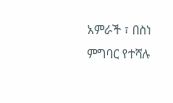አምራች ፣ በስነ ምግባር የተሻሉ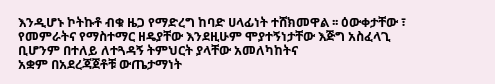እንዲሆኑ ኮትኩቶ ብቁ ዜጋ የማድረግ ከባድ ሀላፊነት ተሸክመዋል ፡፡ ዕውቀታቸው ፣
የመምራትና የማስተማር ዘዴያቸው እንደዚሁም ሞያተኝነታቸው እጅግ አስፈላጊ ቢሆንም በተለይ ለተጓዳኝ ትምህርት ያላቸው አመለካከትና
አቋም በአደረጃጀቶቹ ውጤታማነት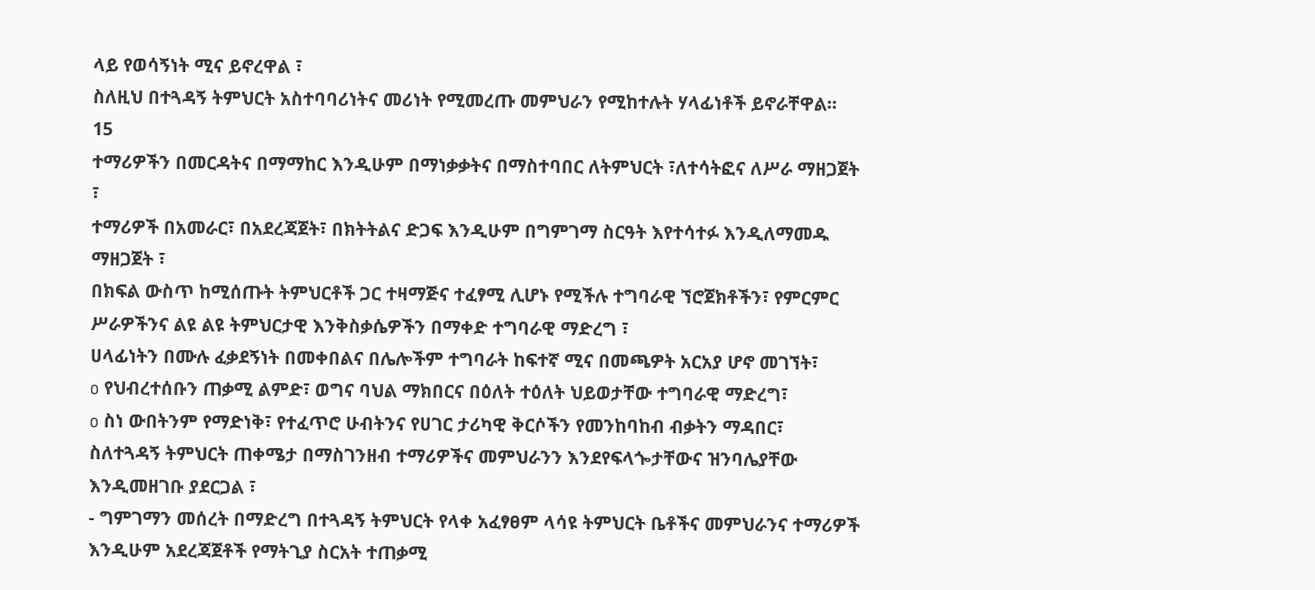ላይ የወሳኝነት ሚና ይኖረዋል ፣
ስለዚህ በተጓዳኝ ትምህርት አስተባባሪነትና መሪነት የሚመረጡ መምህራን የሚከተሉት ሃላፊነቶች ይኖራቸዋል፡፡
15
ተማሪዎችን በመርዳትና በማማከር እንዲሁም በማነቃቃትና በማስተባበር ለትምህርት ፣ለተሳትፎና ለሥራ ማዘጋጀት ፣
ተማሪዎች በአመራር፣ በአደረጃጀት፣ በክትትልና ድጋፍ እንዲሁም በግምገማ ስርዓት እየተሳተፉ እንዲለማመዱ
ማዘጋጀት ፣
በክፍል ውስጥ ከሚሰጡት ትምህርቶች ጋር ተዛማጅና ተፈፃሚ ሊሆኑ የሚችሉ ተግባራዊ ኘሮጀክቶችን፣ የምርምር
ሥራዎችንና ልዩ ልዩ ትምህርታዊ እንቅስቃሴዎችን በማቀድ ተግባራዊ ማድረግ ፣
ሀላፊነትን በሙሉ ፈቃደኝነት በመቀበልና በሌሎችም ተግባራት ከፍተኛ ሚና በመጫዎት አርአያ ሆኖ መገኘት፣
o የህብረተሰቡን ጠቃሚ ልምድ፣ ወግና ባህል ማክበርና በዕለት ተዕለት ህይወታቸው ተግባራዊ ማድረግ፣
o ስነ ውበትንም የማድነቅ፣ የተፈጥሮ ሁብትንና የሀገር ታሪካዊ ቅርሶችን የመንከባከብ ብቃትን ማዳበር፣
ስለተጓዳኝ ትምህርት ጠቀሜታ በማስገንዘብ ተማሪዎችና መምህራንን እንደየፍላጐታቸውና ዝንባሌያቸው እንዲመዘገቡ ያደርጋል ፣
- ግምገማን መሰረት በማድረግ በተጓዳኝ ትምህርት የላቀ አፈፃፀም ላሳዩ ትምህርት ቤቶችና መምህራንና ተማሪዎች
እንዲሁም አደረጃጀቶች የማትጊያ ስርአት ተጠቃሚ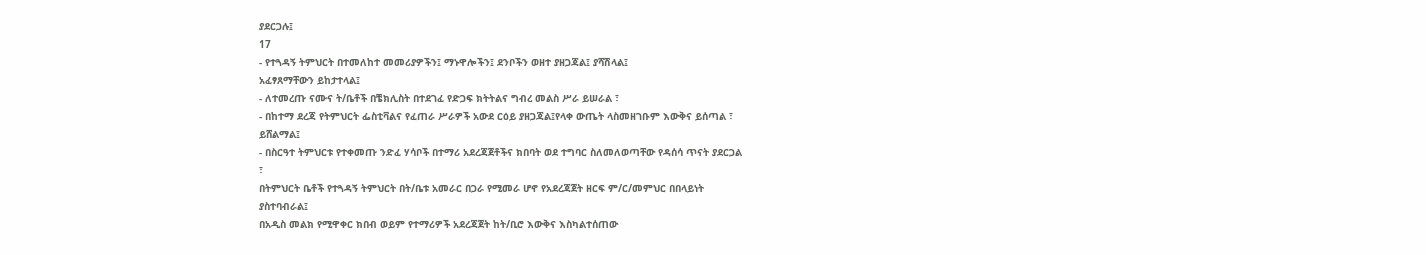ያደርጋሉ፤
17
- የተጓዳኝ ትምህርት በተመለከተ መመሪያዎችን፤ ማኑዋሎችን፤ ደንቦችን ወዘተ ያዘጋጃል፤ ያሻሽላል፤
አፈፃጸማቸውን ይከታተላል፤
- ለተመረጡ ናሙና ት/ቤቶች በቼክሊስት በተደገፈ የድጋፍ ክትትልና ግብረ መልስ ሥራ ይሠራል ፣
- በከተማ ደረጃ የትምህርት ፌስቲቫልና የፈጠራ ሥራዎች አውደ ርዕይ ያዘጋጃል፤የላቀ ውጤት ላስመዘገቡም እውቅና ይሰጣል ፣
ይሸልማል፤
- በስርዓተ ትምህርቱ የተቀመጡ ንድፈ ሃሳቦች በተማሪ አደረጃጀቶችና ክበባት ወደ ተግባር ስለመለወጣቸው የዳሰሳ ጥናት ያደርጋል
፣
በትምህርት ቤቶች የተጓዳኝ ትምህርት በት/ቤቱ አመራር በጋራ የሚመራ ሆኖ የአደረጃጀት ዘርፍ ም/ር/መምህር በበላይነት
ያስተባብራል፤
በአዲስ መልክ የሚዋቀር ክበብ ወይም የተማሪዎች አደረጃጀት ከት/ቢሮ እውቅና እስካልተሰጠው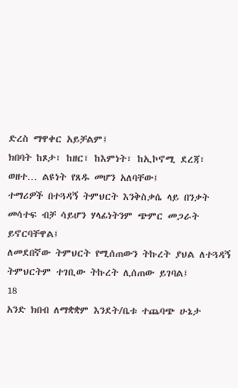ድረስ ማዋቀር አይቻልም፤
ክበባት ከጾታ፣ ከዘር፣ ከእምነት፣ ከኢኮኖሚ ደረጃ፣ ወዘተ… ልዩነት የጸዱ መሆን አለባቸው፤
ተማሪዎች በተጓዳኝ ትምህርት እንቅስቃሴ ላይ በንቃት መሳተፍ ብቻ ሳይሆን ሃላፊነትንም ጭምር መጋራት ይኖርባቸዋል፤
ለመደበኛው ትምህርት የሚሰጠውን ትኩረት ያህል ለተጓዳኝ ትምህርትም ተገቢው ትኩረት ሊሰጠው ይገባል፤
18
አንድ ክበብ ለማቋቋም እንደት/ቤቱ ተጨባጭ ሁኔታ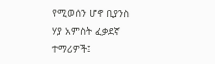የሚወሰን ሆኖ ቢያንስ ሃያ አምስት ፈቃደኛ ተማሪዎች፤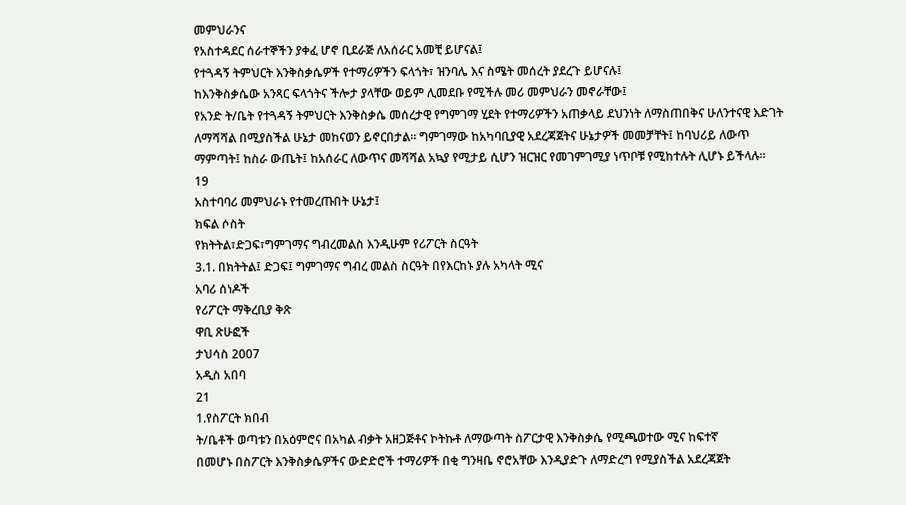መምህራንና
የአስተዳደር ሰራተኞችን ያቀፈ ሆኖ ቢደራጅ ለአሰራር አመቺ ይሆናል፤
የተጓዳኝ ትምህርት እንቅስቃሴዎች የተማሪዎችን ፍላጎት፣ ዝንባሌ እና ስሜት መሰረት ያደረጉ ይሆናሉ፤
ከእንቅስቃሴው አንጻር ፍላጎትና ችሎታ ያላቸው ወይም ሊመደቡ የሚችሉ መሪ መምህራን መኖራቸው፤
የአንድ ት/ቤት የተጓዳኝ ትምህርት እንቅስቃሴ መሰረታዊ የግምገማ ሂደት የተማሪዎችን አጠቃላይ ደህንነት ለማስጠበቅና ሁለንተናዊ እድገት
ለማሻሻል በሚያስችል ሁኔታ መከናወን ይኖርበታል፡፡ ግምገማው ከአካባቢያዊ አደረጃጀትና ሁኔታዎች መመቻቸት፤ ከባህሪይ ለውጥ
ማምጣት፤ ከስራ ውጤት፤ ከአሰራር ለውጥና መሻሻል አኳያ የሚታይ ሲሆን ዝርዝር የመገምገሚያ ነጥቦቹ የሚከተሉት ሊሆኑ ይችላሉ፡፡
19
አስተባባሪ መምህራኑ የተመረጡበት ሁኔታ፤
ክፍል ሶስት
የክትትል፣ድጋፍ፣ግምገማና ግብረመልስ እንዲሁም የሪፖርት ስርዓት
3.1. በክትትል፤ ድጋፍ፤ ግምገማና ግብረ መልስ ስርዓት በየእርከኑ ያሉ አካላት ሚና
አባሪ ሰነዶች
የሪፖርት ማቅረቢያ ቅጽ
ዋቢ ጽሁፎች
ታህሳስ 2007
አዲስ አበባ
21
1.የስፖርት ክበብ
ት/ቤቶች ወጣቱን በአዕምሮና በአካል ብቃት አዘጋጅቶና ኮትኩቶ ለማውጣት ስፖርታዊ እንቅስቃሴ የሚጫወተው ሚና ከፍተኛ
በመሆኑ በስፖርት እንቅስቃሴዎችና ውድድሮች ተማሪዎች በቂ ግንዛቤ ኖሮአቸው እንዲያድጉ ለማድረግ የሚያስችል አደረጃጀት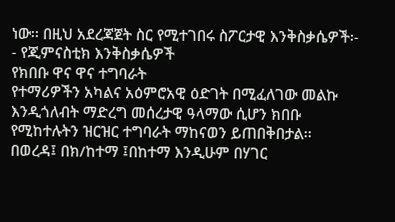ነው፡፡ በዚህ አደረጃጀት ስር የሚተገበሩ ስፖርታዊ እንቅስቃሴዎች፡-
- የጂምናስቲክ እንቅስቃሴዎች
የክበቡ ዋና ዋና ተግባራት
የተማሪዎችን አካልና አዕምሮአዊ ዕድገት በሚፈለገው መልኩ እንዲጎለብት ማድረግ መሰረታዊ ዓላማው ሲሆን ክበቡ
የሚከተሉትን ዝርዝር ተግባራት ማከናወን ይጠበቅበታል፡፡
በወረዳ፤ በክ/ከተማ ፤በከተማ እንዲሁም በሃገር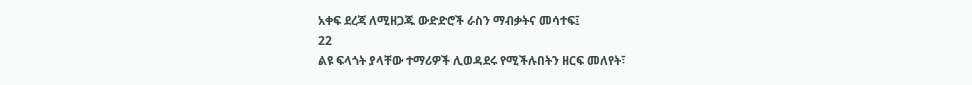አቀፍ ደረጃ ለሚዘጋጁ ውድድሮች ራስን ማብቃትና መሳተፍ፤
22
ልዩ ፍላጎት ያላቸው ተማሪዎች ሊወዳደሩ የሚችሉበትን ዘርፍ መለየት፣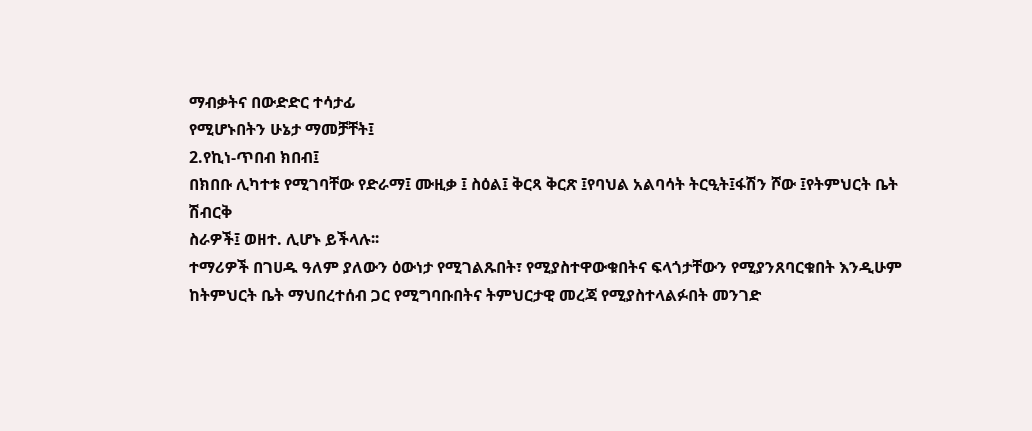ማብቃትና በውድድር ተሳታፊ
የሚሆኑበትን ሁኔታ ማመቻቸት፤
2.የኪነ-ጥበብ ክበብ፤
በክበቡ ሊካተቱ የሚገባቸው የድራማ፤ ሙዚቃ ፤ ስዕል፤ ቅርጻ ቅርጽ ፤የባህል አልባሳት ትርዒት፤ፋሽን ሾው ፤የትምህርት ቤት ሽብርቅ
ስራዎች፤ ወዘተ. ሊሆኑ ይችላሉ፡፡
ተማሪዎች በገሀዱ ዓለም ያለውን ዕውነታ የሚገልጹበት፣ የሚያስተዋውቁበትና ፍላጎታቸውን የሚያንጸባርቁበት እንዲሁም
ከትምህርት ቤት ማህበረተሰብ ጋር የሚግባቡበትና ትምህርታዊ መረጃ የሚያስተላልፉበት መንገድ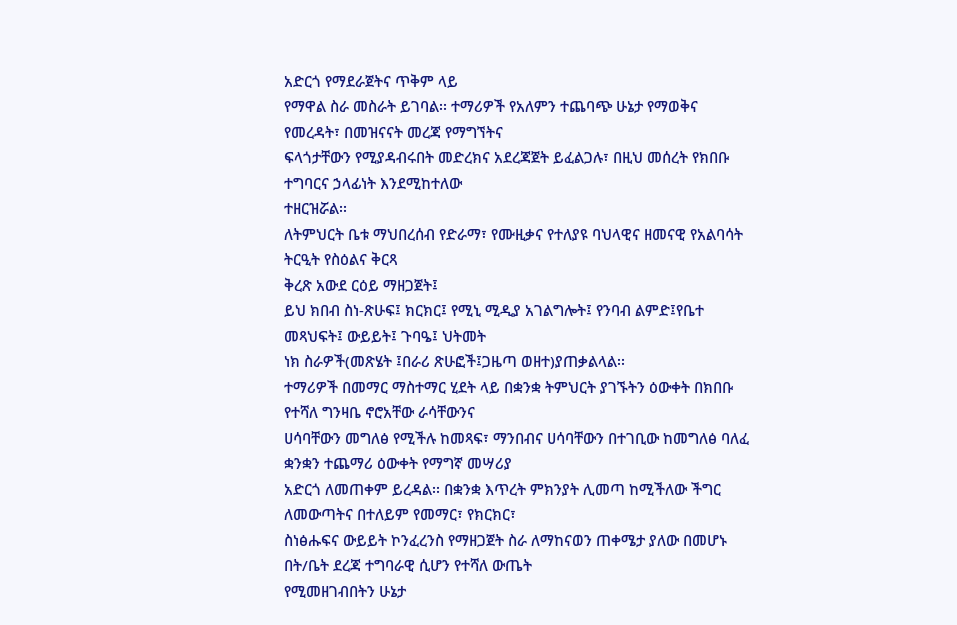አድርጎ የማደራጀትና ጥቅም ላይ
የማዋል ስራ መስራት ይገባል፡፡ ተማሪዎች የአለምን ተጨባጭ ሁኔታ የማወቅና የመረዳት፣ በመዝናናት መረጃ የማግኘትና
ፍላጎታቸውን የሚያዳብሩበት መድረክና አደረጃጀት ይፈልጋሉ፣ በዚህ መሰረት የክበቡ ተግባርና ኃላፊነት እንደሚከተለው
ተዘርዝሯል፡፡
ለትምህርት ቤቱ ማህበረሰብ የድራማ፣ የሙዚቃና የተለያዩ ባህላዊና ዘመናዊ የአልባሳት ትርዒት የስዕልና ቅርጻ
ቅረጽ አውደ ርዕይ ማዘጋጀት፤
ይህ ክበብ ስነ-ጽሁፍ፤ ክርክር፤ የሚኒ ሚዲያ አገልግሎት፤ የንባብ ልምድ፤የቤተ መጻህፍት፤ ውይይት፤ ጉባዔ፤ ህትመት
ነክ ስራዎች(መጽሄት ፤በራሪ ጽሁፎች፤ጋዜጣ ወዘተ)ያጠቃልላል፡፡
ተማሪዎች በመማር ማስተማር ሂደት ላይ በቋንቋ ትምህርት ያገኙትን ዕውቀት በክበቡ የተሻለ ግንዛቤ ኖሮአቸው ራሳቸውንና
ሀሳባቸውን መግለፅ የሚችሉ ከመጻፍ፣ ማንበብና ሀሳባቸውን በተገቢው ከመግለፅ ባለፈ ቋንቋን ተጨማሪ ዕውቀት የማግኛ መሣሪያ
አድርጎ ለመጠቀም ይረዳል፡፡ በቋንቋ እጥረት ምክንያት ሊመጣ ከሚችለው ችግር ለመውጣትና በተለይም የመማር፣ የክርክር፣
ስነፅሑፍና ውይይት ኮንፈረንስ የማዘጋጀት ስራ ለማከናወን ጠቀሜታ ያለው በመሆኑ በት/ቤት ደረጃ ተግባራዊ ሲሆን የተሻለ ውጤት
የሚመዘገብበትን ሁኔታ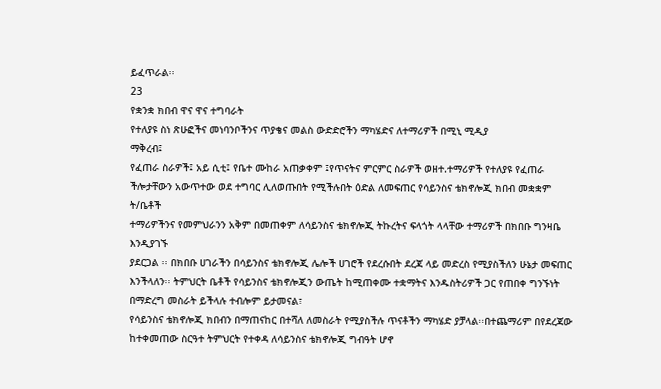ይፈጥራል፡፡
23
የቋንቋ ክበብ ዋና ዋና ተግባራት
የተለያዩ ስነ ጽሁፎችና መነባንቦችንና ጥያቄና መልስ ውድድሮችን ማካሄድና ለተማሪዎች በሚኒ ሚዲያ
ማቅረብ፤
የፈጠራ ስራዎች፤ አይ ሲቲ፤ የቤተ ሙከራ አጠቃቀም ፤የጥናትና ምርምር ስራዎች ወዘተ.ተማሪዎች የተለያዩ የፈጠራ
ችሎታቸውን አውጥተው ወደ ተግባር ሊለወጡበት የሚችሉበት ዕድል ለመፍጠር የሳይንስና ቴክኖሎጂ ክበብ መቋቋም ት/ቤቶች
ተማሪዎችንና የመምህራንን አቅም በመጠቀም ለሳይንስና ቴክኖሎጂ ትኩረትና ፍላጎት ላላቸው ተማሪዎች በክበቡ ግንዛቤ እንዲያገኙ
ያደርጋል ፡፡ በክበቡ ሀገራችን በሳይንስና ቴክኖሎጂ ሌሎች ሀገሮች የደረሱበት ደረጃ ላይ መድረስ የሚያስችለን ሁኔታ መፍጠር
እንችላለን፡፡ ትምህርት ቤቶች የሳይንስና ቴክኖሎጂን ውጤት ከሚጠቀሙ ተቋማትና እንዱስትሪዎች ጋር የጠበቀ ግንኙነት
በማድረግ መስራት ይችላሉ ተብሎም ይታመናል፣
የሳይንስና ቴክኖሎጂ ክበብን በማጠናከር በተሻለ ለመስራት የሚያስችሉ ጥናቶችን ማካሄድ ያቻላል፡፡በተጨማሪም በየደረጃው
ከተቀመጠው ስርዓተ ትምህርት የተቀዳ ለሳይንስና ቴክኖሎጂ ግብዓት ሆኖ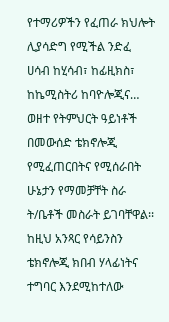የተማሪዎችን የፈጠራ ክህሎት ሊያሳድግ የሚችል ንድፈ
ሀሳብ ከሂሳብ፣ ከፊዚክስ፣ ከኬሚስትሪ ከባዮሎጂና… ወዘተ የትምህርት ዓይነቶች በመውሰድ ቴክኖሎጂ የሚፈጠርበትና የሚሰራበት
ሁኔታን የማመቻቸት ስራ ት/ቤቶች መስራት ይገባቸዋል፡፡ከዚህ አንጻር የሳይንስን ቴክኖሎጂ ክበብ ሃላፊነትና ተግባር እንደሚከተለው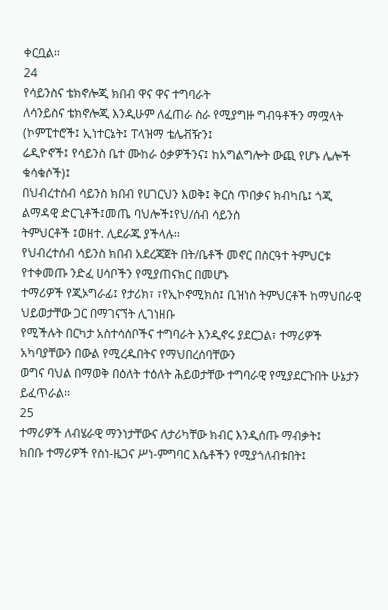ቀርቧል፡፡
24
የሳይንስና ቴክኖሎጂ ክበብ ዋና ዋና ተግባራት
ለሳንይስና ቴክኖሎጂ እንዲሁም ለፈጠራ ስራ የሚያግዙ ግብዓቶችን ማሟላት (ኮምፒተሮች፤ ኢነተርኔት፤ ፐላዝማ ቴሌቭዥን፤
ሬዲዮኖች፤ የሳይንስ ቤተ ሙከራ ዕቃዎችንና፤ ከአግልግሎት ውጪ የሆኑ ሌሎች ቁሳቁሶች)፤
በህብረተሰብ ሳይንስ ክበብ የሀገርህን እወቅ፤ ቅርስ ጥበቃና ክብካቤ፤ ጎጂ ልማዳዊ ድርጊቶች፤መጤ ባህሎች፤የህ/ሰብ ሳይንስ
ትምህርቶች ፤ወዘተ. ሊደራጁ ያችላሉ፡፡
የህብረተሰብ ሳይንስ ክበብ አደረጃጀት በት/ቤቶች መኖር በስርዓተ ትምህርቱ የተቀመጡ ንድፈ ሀሳቦችን የሚያጠናክር በመሆኑ
ተማሪዎች የጂኦግራፊ፤ የታሪክ፣ ፣የኢኮኖሚክስ፤ ቢዝነስ ትምህርቶች ከማህበራዊ ህይወታቸው ጋር በማገናኘት ሊገነዘቡ
የሚችሉት በርካታ አስተሳሰቦችና ተግባራት እንዲኖሩ ያደርጋል፣ ተማሪዎች አካባያቸውን በውል የሚረዱበትና የማህበረሰባቸውን
ወግና ባህል በማወቅ በዕለት ተዕለት ሕይወታቸው ተግባራዊ የሚያደርጉበት ሁኔታን ይፈጥራል፡፡
25
ተማሪዎች ለብሄራዊ ማንነታቸውና ለታሪካቸው ክብር እንዲሰጡ ማብቃት፤
ክበቡ ተማሪዎች የስነ-ዜጋና ሥነ-ምግባር እሴቶችን የሚያጎለብቱበት፤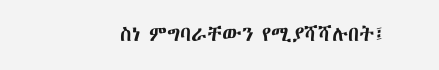ስነ ምግባራቸውን የሚያሻሻሉበት፤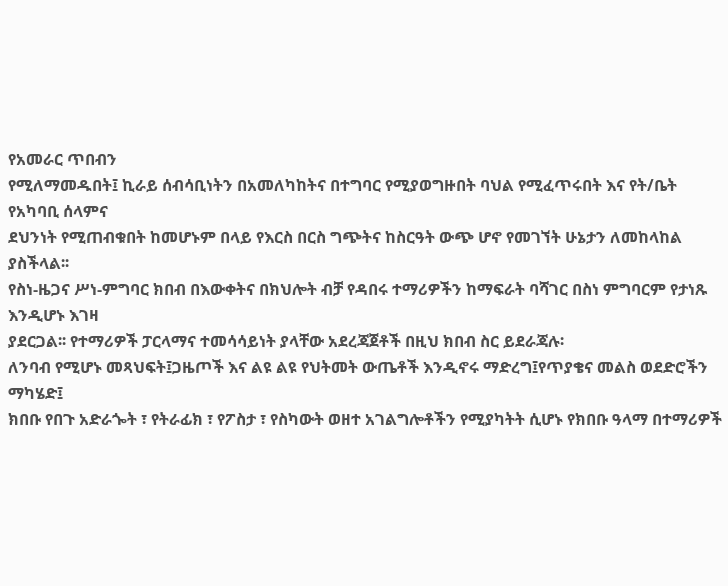የአመራር ጥበብን
የሚለማመዱበት፤ ኪራይ ሰብሳቢነትን በአመለካከትና በተግባር የሚያወግዙበት ባህል የሚፈጥሩበት እና የት/ቤት የአካባቢ ሰላምና
ደህንነት የሚጠብቁበት ከመሆኑም በላይ የእርስ በርስ ግጭትና ከስርዓት ውጭ ሆኖ የመገኘት ሁኔታን ለመከላከል ያስችላል፡፡
የስነ-ዜጋና ሥነ-ምግባር ክበብ በእውቀትና በክህሎት ብቻ የዳበሩ ተማሪዎችን ከማፍራት ባሻገር በስነ ምግባርም የታነጹ እንዲሆኑ እገዛ
ያደርጋል፡፡ የተማሪዎች ፓርላማና ተመሳሳይነት ያላቸው አደረጃጀቶች በዚህ ክበብ ስር ይደራጃሉ፡
ለንባብ የሚሆኑ መጻህፍት፤ጋዜጦች እና ልዩ ልዩ የህትመት ውጤቶች እንዲኖሩ ማድረግ፤የጥያቄና መልስ ወደድሮችን ማካሄድ፤
ክበቡ የበጉ አድራጐት ፣ የትራፊክ ፣ የፖስታ ፣ የስካውት ወዘተ አገልግሎቶችን የሚያካትት ሲሆኑ የክበቡ ዓላማ በተማሪዎች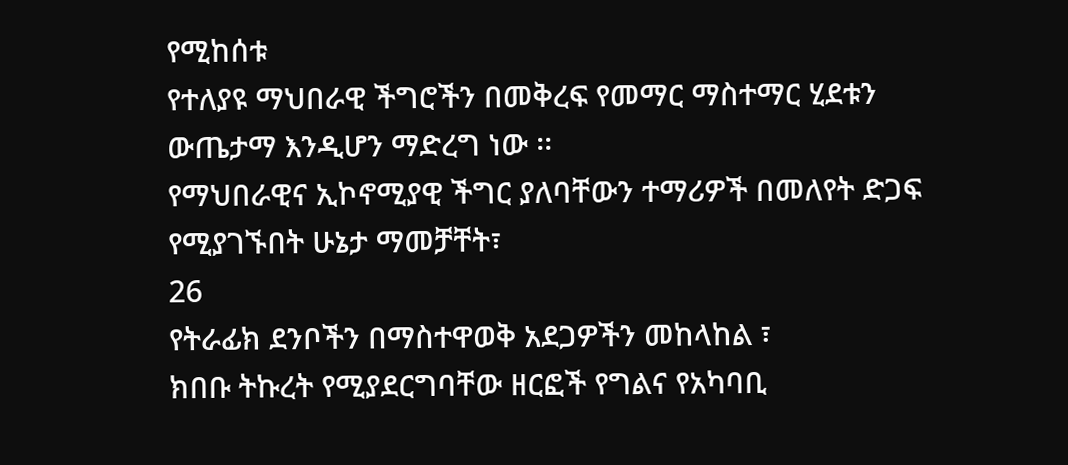የሚከሰቱ
የተለያዩ ማህበራዊ ችግሮችን በመቅረፍ የመማር ማስተማር ሂደቱን ውጤታማ እንዲሆን ማድረግ ነው ፡፡
የማህበራዊና ኢኮኖሚያዊ ችግር ያለባቸውን ተማሪዎች በመለየት ድጋፍ የሚያገኙበት ሁኔታ ማመቻቸት፣
26
የትራፊክ ደንቦችን በማስተዋወቅ አደጋዎችን መከላከል ፣
ክበቡ ትኩረት የሚያደርግባቸው ዘርፎች የግልና የአካባቢ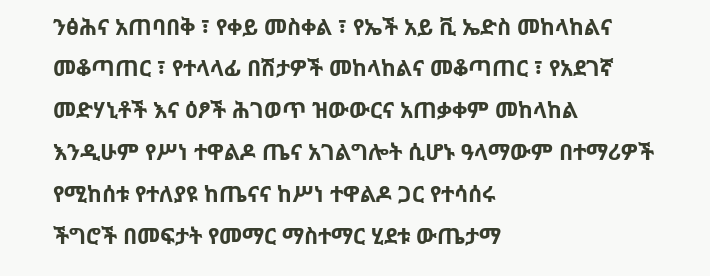ንፅሕና አጠባበቅ ፣ የቀይ መስቀል ፣ የኤች አይ ቪ ኤድስ መከላከልና
መቆጣጠር ፣ የተላላፊ በሽታዎች መከላከልና መቆጣጠር ፣ የአደገኛ መድሃኒቶች እና ዕፆች ሕገወጥ ዝውውርና አጠቃቀም መከላከል
እንዲሁም የሥነ ተዋልዶ ጤና አገልግሎት ሲሆኑ ዓላማውም በተማሪዎች የሚከሰቱ የተለያዩ ከጤናና ከሥነ ተዋልዶ ጋር የተሳሰሩ
ችግሮች በመፍታት የመማር ማስተማር ሂደቱ ውጤታማ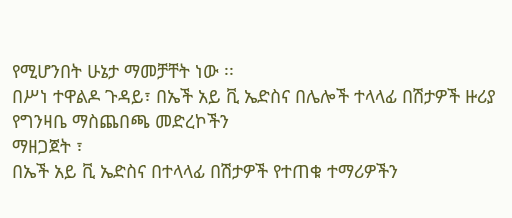የሚሆንበት ሁኔታ ማመቻቸት ነው ፡፡
በሥነ ተዋልዶ ጉዳይ፣ በኤች አይ ቪ ኤድስና በሌሎች ተላላፊ በሽታዎች ዙሪያ የግንዛቤ ማስጨበጫ መድረኮችን
ማዘጋጀት ፣
በኤች አይ ቪ ኤድስና በተላላፊ በሽታዎች የተጠቁ ተማሪዎችን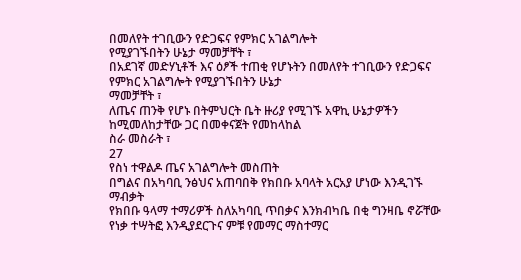በመለየት ተገቢውን የድጋፍና የምክር አገልግሎት
የሚያገኙበትን ሁኔታ ማመቻቸት ፣
በአደገኛ መድሃኒቶች እና ዕፆች ተጠቂ የሆኑትን በመለየት ተገቢውን የድጋፍና የምክር አገልግሎት የሚያገኙበትን ሁኔታ
ማመቻቸት ፣
ለጤና ጠንቅ የሆኑ በትምህርት ቤት ዙሪያ የሚገኙ አዋኪ ሁኔታዎችን ከሚመለከታቸው ጋር በመቀናጀት የመከላከል
ስራ መስራት ፣
27
የስነ ተዋልዶ ጤና አገልግሎት መስጠት
በግልና በአካባቢ ንፅህና አጠባበቅ የክበቡ አባላት አርአያ ሆነው እንዲገኙ ማብቃት
የክበቡ ዓላማ ተማሪዎች ስለአካባቢ ጥበቃና እንክብካቤ በቂ ግንዛቤ ኖሯቸው የነቃ ተሣትፎ እንዲያደርጉና ምቹ የመማር ማስተማር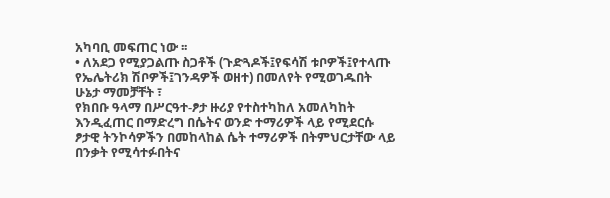አካባቢ መፍጠር ነው ፡፡
• ለአደጋ የሚያጋልጡ ስጋቶች (ጉድጓዶች፤የፍሳሽ ቱቦዎች፤የተላጡ የኤሌትሪክ ሽቦዎች፤ገንዳዎች ወዘተ) በመለየት የሚወገዱበት
ሁኔታ ማመቻቸት ፣
የክበቡ ዓላማ በሥርዓተ-ፆታ ዙሪያ የተስተካከለ አመለካከት እንዲፈጠር በማድረግ በሴትና ወንድ ተማሪዎች ላይ የሚደርሱ
ፆታዊ ትንኮሳዎችን በመከላከል ሴት ተማሪዎች በትምህርታቸው ላይ በንቃት የሚሳተፉበትና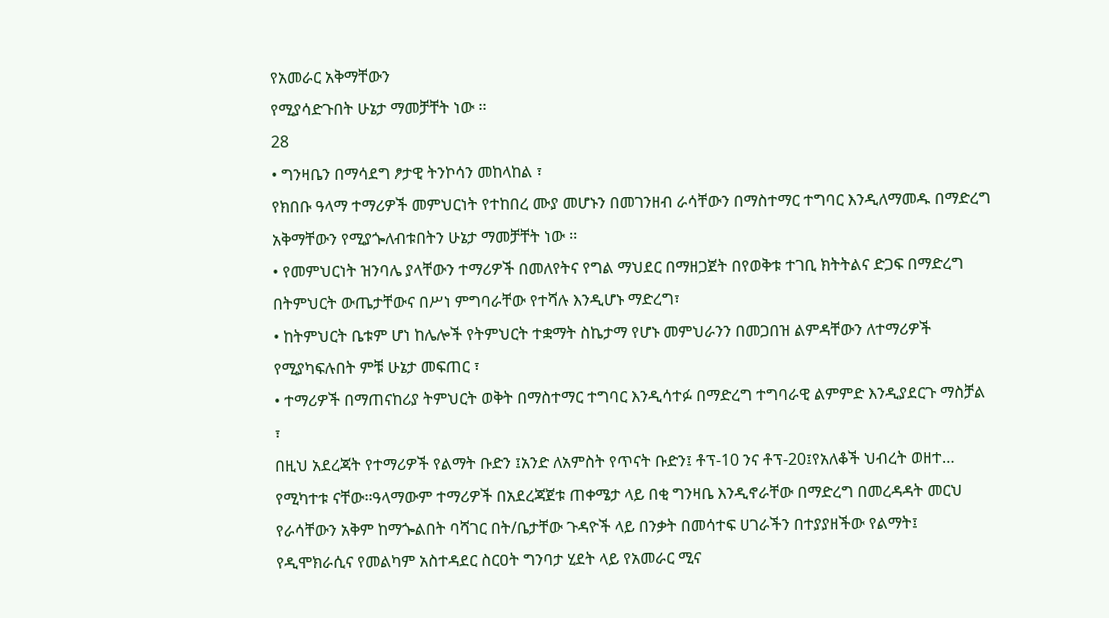የአመራር አቅማቸውን
የሚያሳድጉበት ሁኔታ ማመቻቸት ነው ፡፡
28
• ግንዛቤን በማሳደግ ፆታዊ ትንኮሳን መከላከል ፣
የክበቡ ዓላማ ተማሪዎች መምህርነት የተከበረ ሙያ መሆኑን በመገንዘብ ራሳቸውን በማስተማር ተግባር እንዲለማመዱ በማድረግ
አቅማቸውን የሚያጐለብቱበትን ሁኔታ ማመቻቸት ነው ፡፡
• የመምህርነት ዝንባሌ ያላቸውን ተማሪዎች በመለየትና የግል ማህደር በማዘጋጀት በየወቅቱ ተገቢ ክትትልና ድጋፍ በማድረግ
በትምህርት ውጤታቸውና በሥነ ምግባራቸው የተሻሉ እንዲሆኑ ማድረግ፣
• ከትምህርት ቤቱም ሆነ ከሌሎች የትምህርት ተቋማት ስኬታማ የሆኑ መምህራንን በመጋበዝ ልምዳቸውን ለተማሪዎች
የሚያካፍሉበት ምቹ ሁኔታ መፍጠር ፣
• ተማሪዎች በማጠናከሪያ ትምህርት ወቅት በማስተማር ተግባር እንዲሳተፉ በማድረግ ተግባራዊ ልምምድ እንዲያደርጉ ማስቻል
፣
በዚህ አደረጃት የተማሪዎች የልማት ቡድን ፤አንድ ለአምስት የጥናት ቡድን፤ ቶፕ-10 ንና ቶፕ-20፤የአለቆች ህብረት ወዘተ…
የሚካተቱ ናቸው፡፡ዓላማውም ተማሪዎች በአደረጃጀቱ ጠቀሜታ ላይ በቂ ግንዛቤ እንዲኖራቸው በማድረግ በመረዳዳት መርህ
የራሳቸውን አቅም ከማጐልበት ባሻገር በት/ቤታቸው ጉዳዮች ላይ በንቃት በመሳተፍ ሀገራችን በተያያዘችው የልማት፤
የዲሞክራሲና የመልካም አስተዳደር ስርዐት ግንባታ ሂደት ላይ የአመራር ሚና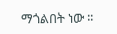ማጎልበት ነው ፡፡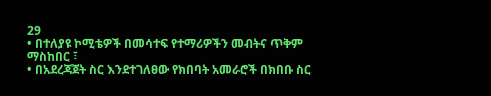29
• በተለያዩ ኮሚቴዎች በመሳተፍ የተማሪዎችን መብትና ጥቅም ማስከበር ፣
• በአደረጃጀት ስር እንደተገለፀው የክበባት አመራሮች በክበቡ ስር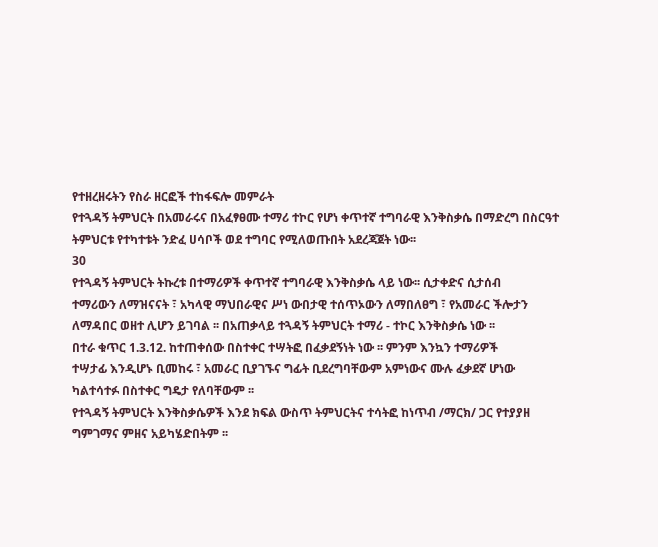የተዘረዘሩትን የስራ ዘርፎች ተከፋፍሎ መምራት
የተጓዳኝ ትምህርት በአመራሩና በአፈፃፀሙ ተማሪ ተኮር የሆነ ቀጥተኛ ተግባራዊ እንቅስቃሴ በማድረግ በስርዓተ
ትምህርቱ የተካተቱት ንድፈ ሀሳቦች ወደ ተግባር የሚለወጡበት አደረጃጀት ነው፡፡
30
የተጓዳኝ ትምህርት ትኩረቱ በተማሪዎች ቀጥተኛ ተግባራዊ እንቅስቃሴ ላይ ነው፡፡ ሲታቀድና ሲታሰብ
ተማሪውን ለማዝናናት ፣ አካላዊ ማህበራዊና ሥነ ውበታዊ ተሰጥኦውን ለማበለፀግ ፣ የአመራር ችሎታን
ለማዳበር ወዘተ ሊሆን ይገባል ፡፡ በአጠቃላይ ተጓዳኝ ትምህርት ተማሪ - ተኮር እንቅስቃሴ ነው ፡፡
በተራ ቁጥር 1.3.12. ከተጠቀሰው በስተቀር ተሣትፎ በፈቃደኝነት ነው ፡፡ ምንም እንኳን ተማሪዎች
ተሣታፊ እንዲሆኑ ቢመከሩ ፣ አመራር ቢያገኙና ግፊት ቢደረግባቸውም አምነውና ሙሉ ፈቃደኛ ሆነው
ካልተሳተፉ በስተቀር ግዴታ የለባቸውም ፡፡
የተጓዳኝ ትምህርት እንቅስቃሴዎች እንደ ክፍል ውስጥ ትምህርትና ተሳትፎ ከነጥብ /ማርክ/ ጋር የተያያዘ
ግምገማና ምዘና አይካሄድበትም ፡፡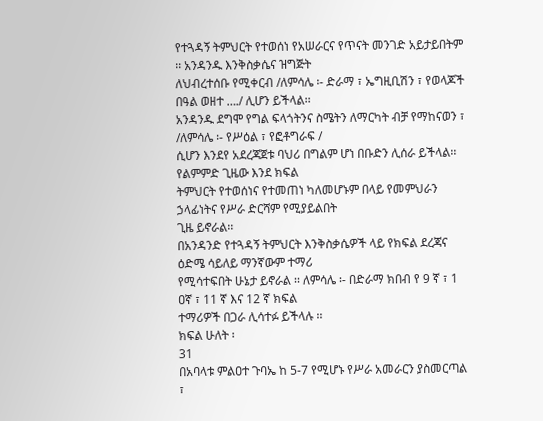የተጓዳኝ ትምህርት የተወሰነ የአሠራርና የጥናት መንገድ አይታይበትም ፡፡ አንዳንዱ እንቅስቃሴና ዝግጅት
ለህብረተሰቡ የሚቀርብ /ለምሳሌ ፡- ድራማ ፣ ኤግዚቢሽን ፣ የወላጆች በዓል ወዘተ …./ ሊሆን ይችላል፡፡
አንዳንዱ ደግሞ የግል ፍላጎትንና ስሜትን ለማርካት ብቻ የማከናወን ፣ /ለምሳሌ ፡- የሥዕል ፣ የፎቶግራፍ /
ሲሆን እንደየ አደረጃጀቱ ባህሪ በግልም ሆነ በቡድን ሊሰራ ይችላል፡፡ የልምምድ ጊዜው እንደ ክፍል
ትምህርት የተወሰነና የተመጠነ ካለመሆኑም በላይ የመምህራን ኃላፊነትና የሥራ ድርሻም የሚያይልበት
ጊዜ ይኖራል፡፡
በአንዳንድ የተጓዳኝ ትምህርት እንቅስቃሴዎች ላይ የክፍል ደረጃና ዕድሜ ሳይለይ ማንኛውም ተማሪ
የሚሳተፍበት ሁኔታ ይኖራል ፡፡ ለምሳሌ ፡- በድራማ ክበብ የ 9 ኛ ፣ 1 ዐኛ ፣ 11 ኛ እና 12 ኛ ክፍል
ተማሪዎች በጋራ ሊሳተፉ ይችላሉ ፡፡
ክፍል ሁለት ፡
31
በአባላቱ ምልዐተ ጉባኤ ከ 5-7 የሚሆኑ የሥራ አመራርን ያስመርጣል ፣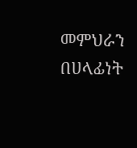መምህራን በሀላፊነት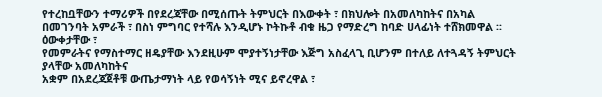የተረከቧቸውን ተማሪዎች በየደረጃቸው በሚሰጡት ትምህርት በእውቀት ፣ በክህሎት በአመለካከትና በአካል
በመገንባት አምራች ፣ በስነ ምግባር የተሻሉ እንዲሆኑ ኮትኩቶ ብቁ ዜጋ የማድረግ ከባድ ሀላፊነት ተሸክመዋል ፡፡ ዕውቀታቸው ፣
የመምራትና የማስተማር ዘዴያቸው እንደዚሁም ሞያተኝነታቸው እጅግ አስፈላጊ ቢሆንም በተለይ ለተጓዳኝ ትምህርት ያላቸው አመለካከትና
አቋም በአደረጃጀቶቹ ውጤታማነት ላይ የወሳኝነት ሚና ይኖረዋል ፣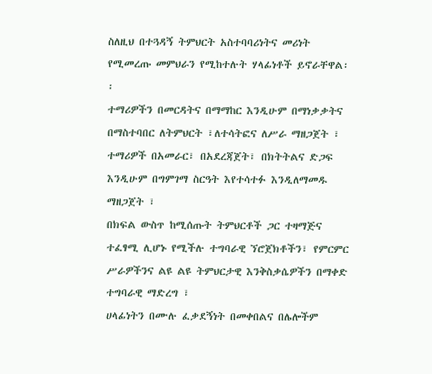ስለዚህ በተጓዳኝ ትምህርት አስተባባሪነትና መሪነት የሚመረጡ መምህራን የሚከተሉት ሃላፊነቶች ይኖራቸዋል፡፡
ተማሪዎችን በመርዳትና በማማከር እንዲሁም በማነቃቃትና በማስተባበር ለትምህርት ፣ለተሳትፎና ለሥራ ማዘጋጀት ፣
ተማሪዎች በአመራር፣ በአደረጃጀት፣ በክትትልና ድጋፍ እንዲሁም በግምገማ ስርዓት እየተሳተፉ እንዲለማመዱ
ማዘጋጀት ፣
በክፍል ውስጥ ከሚሰጡት ትምህርቶች ጋር ተዛማጅና ተፈፃሚ ሊሆኑ የሚችሉ ተግባራዊ ኘሮጀክቶችን፣ የምርምር
ሥራዎችንና ልዩ ልዩ ትምህርታዊ እንቅስቃሴዎችን በማቀድ ተግባራዊ ማድረግ ፣
ሀላፊነትን በሙሉ ፈቃደኝነት በመቀበልና በሌሎችም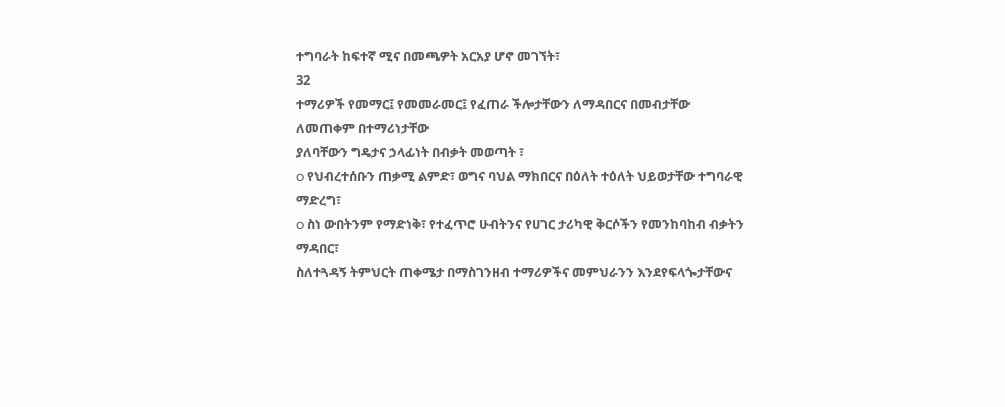ተግባራት ከፍተኛ ሚና በመጫዎት አርአያ ሆኖ መገኘት፣
32
ተማሪዎች የመማር፤ የመመራመር፤ የፈጠራ ችሎታቸውን ለማዳበርና በመብታቸው ለመጠቀም በተማሪነታቸው
ያለባቸውን ግዴታና ኃላፊነት በብቃት መወጣት ፣
o የህብረተሰቡን ጠቃሚ ልምድ፣ ወግና ባህል ማክበርና በዕለት ተዕለት ህይወታቸው ተግባራዊ ማድረግ፣
o ስነ ውበትንም የማድነቅ፣ የተፈጥሮ ሁብትንና የሀገር ታሪካዊ ቅርሶችን የመንከባከብ ብቃትን ማዳበር፣
ስለተጓዳኝ ትምህርት ጠቀሜታ በማስገንዘብ ተማሪዎችና መምህራንን እንደየፍላጐታቸውና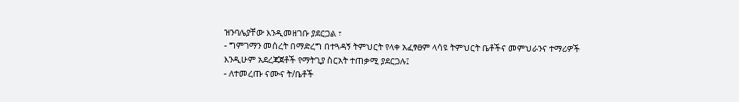ዝንባሌያቸው እንዲመዘገቡ ያደርጋል ፣
- ግምገማን መሰረት በማድረግ በተጓዳኝ ትምህርት የላቀ አፈፃፀም ላሳዩ ትምህርት ቤቶችና መምህራንና ተማሪዎች
እንዲሁም አደረጃጀቶች የማትጊያ ስርአት ተጠቃሚ ያደርጋሉ፤
- ለተመረጡ ናሙና ት/ቤቶች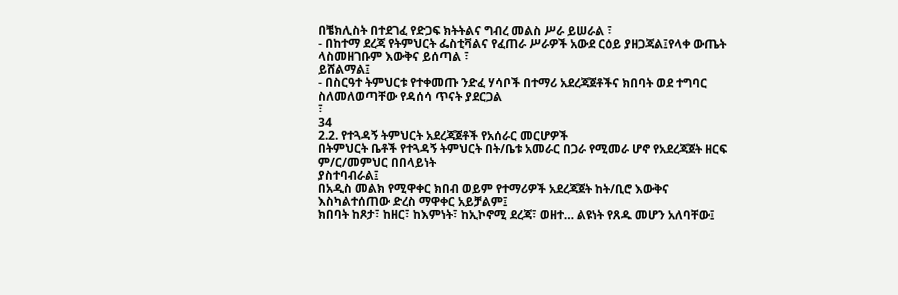በቼክሊስት በተደገፈ የድጋፍ ክትትልና ግብረ መልስ ሥራ ይሠራል ፣
- በከተማ ደረጃ የትምህርት ፌስቲቫልና የፈጠራ ሥራዎች አውደ ርዕይ ያዘጋጃል፤የላቀ ውጤት ላስመዘገቡም እውቅና ይሰጣል ፣
ይሸልማል፤
- በስርዓተ ትምህርቱ የተቀመጡ ንድፈ ሃሳቦች በተማሪ አደረጃጀቶችና ክበባት ወደ ተግባር ስለመለወጣቸው የዳሰሳ ጥናት ያደርጋል
፣
34
2.2. የተጓዳኝ ትምህርት አደረጃጀቶች የአሰራር መርሆዎች
በትምህርት ቤቶች የተጓዳኝ ትምህርት በት/ቤቱ አመራር በጋራ የሚመራ ሆኖ የአደረጃጀት ዘርፍ ም/ር/መምህር በበላይነት
ያስተባብራል፤
በአዲስ መልክ የሚዋቀር ክበብ ወይም የተማሪዎች አደረጃጀት ከት/ቢሮ እውቅና እስካልተሰጠው ድረስ ማዋቀር አይቻልም፤
ክበባት ከጾታ፣ ከዘር፣ ከእምነት፣ ከኢኮኖሚ ደረጃ፣ ወዘተ… ልዩነት የጸዱ መሆን አለባቸው፤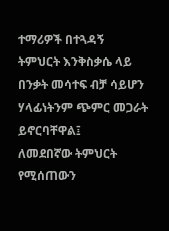ተማሪዎች በተጓዳኝ ትምህርት እንቅስቃሴ ላይ በንቃት መሳተፍ ብቻ ሳይሆን ሃላፊነትንም ጭምር መጋራት ይኖርባቸዋል፤
ለመደበኛው ትምህርት የሚሰጠውን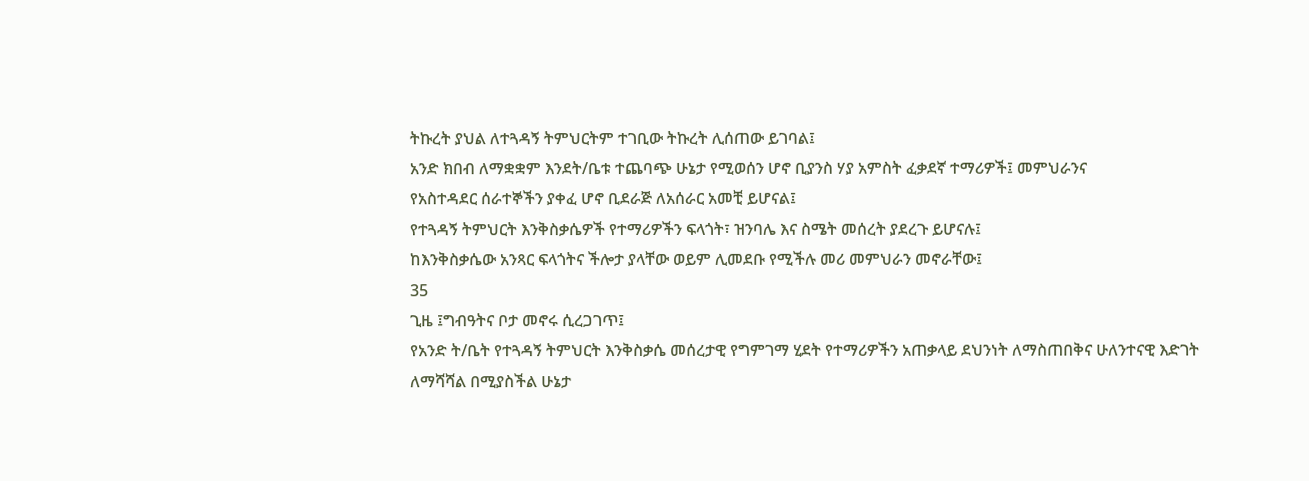ትኩረት ያህል ለተጓዳኝ ትምህርትም ተገቢው ትኩረት ሊሰጠው ይገባል፤
አንድ ክበብ ለማቋቋም እንደት/ቤቱ ተጨባጭ ሁኔታ የሚወሰን ሆኖ ቢያንስ ሃያ አምስት ፈቃደኛ ተማሪዎች፤ መምህራንና
የአስተዳደር ሰራተኞችን ያቀፈ ሆኖ ቢደራጅ ለአሰራር አመቺ ይሆናል፤
የተጓዳኝ ትምህርት እንቅስቃሴዎች የተማሪዎችን ፍላጎት፣ ዝንባሌ እና ስሜት መሰረት ያደረጉ ይሆናሉ፤
ከእንቅስቃሴው አንጻር ፍላጎትና ችሎታ ያላቸው ወይም ሊመደቡ የሚችሉ መሪ መምህራን መኖራቸው፤
35
ጊዜ ፤ግብዓትና ቦታ መኖሩ ሲረጋገጥ፤
የአንድ ት/ቤት የተጓዳኝ ትምህርት እንቅስቃሴ መሰረታዊ የግምገማ ሂደት የተማሪዎችን አጠቃላይ ደህንነት ለማስጠበቅና ሁለንተናዊ እድገት
ለማሻሻል በሚያስችል ሁኔታ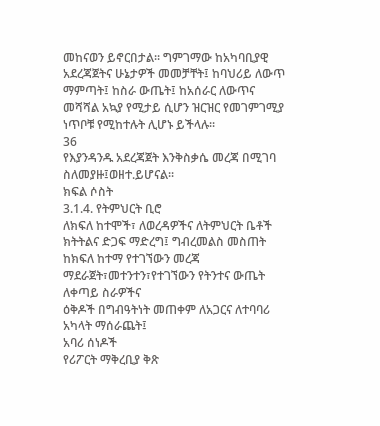መከናወን ይኖርበታል፡፡ ግምገማው ከአካባቢያዊ አደረጃጀትና ሁኔታዎች መመቻቸት፤ ከባህሪይ ለውጥ
ማምጣት፤ ከስራ ውጤት፤ ከአሰራር ለውጥና መሻሻል አኳያ የሚታይ ሲሆን ዝርዝር የመገምገሚያ ነጥቦቹ የሚከተሉት ሊሆኑ ይችላሉ፡፡
36
የእያንዳንዱ አደረጃጀት እንቅስቃሴ መረጃ በሚገባ ስለመያዙ፤ወዘተ.ይሆናል፡፡
ክፍል ሶስት
3.1.4. የትምህርት ቢሮ
ለክፍለ ከተሞች፣ ለወረዳዎችና ለትምህርት ቤቶች ክትትልና ድጋፍ ማድረግ፤ ግብረመልስ መስጠት
ከክፍለ ከተማ የተገኘውን መረጃ ማደራጀት፣መተንተን፣የተገኘውን የትንተና ውጤት ለቀጣይ ስራዎችና
ዕቅዶች በግብዓትነት መጠቀም ለአጋርና ለተባባሪ አካላት ማሰራጨት፤
አባሪ ሰነዶች
የሪፖርት ማቅረቢያ ቅጽ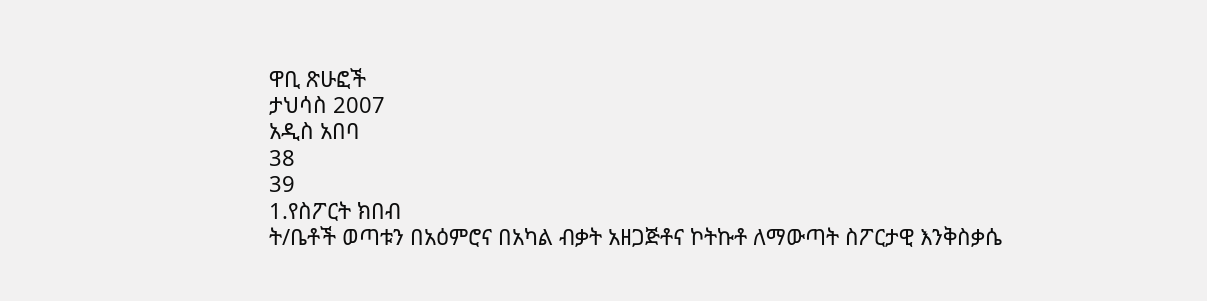ዋቢ ጽሁፎች
ታህሳስ 2007
አዲስ አበባ
38
39
1.የስፖርት ክበብ
ት/ቤቶች ወጣቱን በአዕምሮና በአካል ብቃት አዘጋጅቶና ኮትኩቶ ለማውጣት ስፖርታዊ እንቅስቃሴ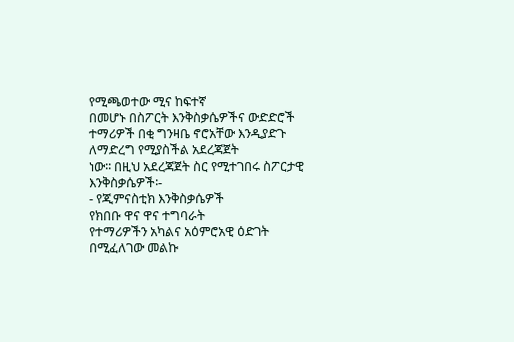የሚጫወተው ሚና ከፍተኛ
በመሆኑ በስፖርት እንቅስቃሴዎችና ውድድሮች ተማሪዎች በቂ ግንዛቤ ኖሮአቸው እንዲያድጉ ለማድረግ የሚያስችል አደረጃጀት
ነው፡፡ በዚህ አደረጃጀት ስር የሚተገበሩ ስፖርታዊ እንቅስቃሴዎች፡-
- የጂምናስቲክ እንቅስቃሴዎች
የክበቡ ዋና ዋና ተግባራት
የተማሪዎችን አካልና አዕምሮአዊ ዕድገት በሚፈለገው መልኩ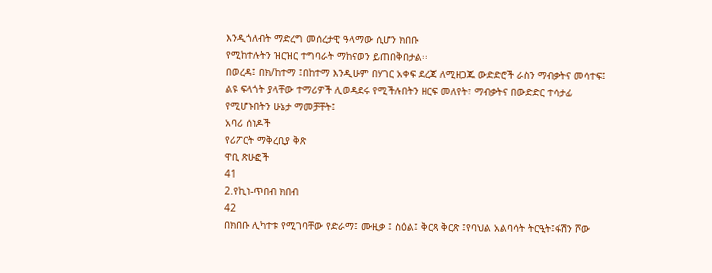እንዲጎለብት ማድረግ መሰረታዊ ዓላማው ሲሆን ክበቡ
የሚከተሉትን ዝርዝር ተግባራት ማከናወን ይጠበቅበታል፡፡
በወረዳ፤ በክ/ከተማ ፤በከተማ እንዲሁም በሃገር አቀፍ ደረጃ ለሚዘጋጁ ውድድሮች ራስን ማብቃትና መሳተፍ፤
ልዩ ፍላጎት ያላቸው ተማሪዎች ሊወዳደሩ የሚችሉበትን ዘርፍ መለየት፣ ማብቃትና በውድድር ተሳታፊ
የሚሆኑበትን ሁኔታ ማመቻቸት፤
አባሪ ሰነዶች
የሪፖርት ማቅረቢያ ቅጽ
ዋቢ ጽሁፎች
41
2.የኪነ-ጥበብ ክበብ
42
በክበቡ ሊካተቱ የሚገባቸው የድራማ፤ ሙዚቃ ፤ ስዕል፤ ቅርጻ ቅርጽ ፤የባህል አልባሳት ትርዒት፤ፋሽን ሾው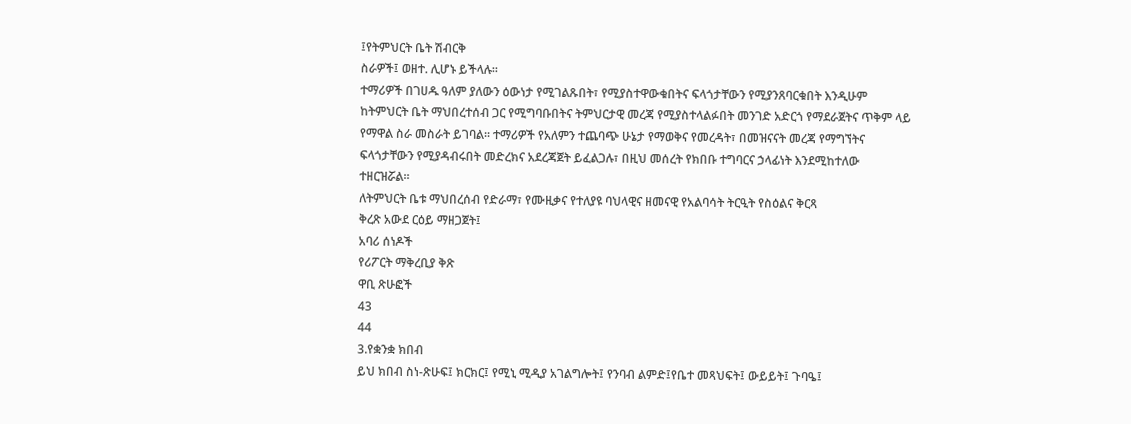፤የትምህርት ቤት ሽብርቅ
ስራዎች፤ ወዘተ. ሊሆኑ ይችላሉ፡፡
ተማሪዎች በገሀዱ ዓለም ያለውን ዕውነታ የሚገልጹበት፣ የሚያስተዋውቁበትና ፍላጎታቸውን የሚያንጸባርቁበት እንዲሁም
ከትምህርት ቤት ማህበረተሰብ ጋር የሚግባቡበትና ትምህርታዊ መረጃ የሚያስተላልፉበት መንገድ አድርጎ የማደራጀትና ጥቅም ላይ
የማዋል ስራ መስራት ይገባል፡፡ ተማሪዎች የአለምን ተጨባጭ ሁኔታ የማወቅና የመረዳት፣ በመዝናናት መረጃ የማግኘትና
ፍላጎታቸውን የሚያዳብሩበት መድረክና አደረጃጀት ይፈልጋሉ፣ በዚህ መሰረት የክበቡ ተግባርና ኃላፊነት እንደሚከተለው
ተዘርዝሯል፡፡
ለትምህርት ቤቱ ማህበረሰብ የድራማ፣ የሙዚቃና የተለያዩ ባህላዊና ዘመናዊ የአልባሳት ትርዒት የስዕልና ቅርጻ
ቅረጽ አውደ ርዕይ ማዘጋጀት፤
አባሪ ሰነዶች
የሪፖርት ማቅረቢያ ቅጽ
ዋቢ ጽሁፎች
43
44
3.የቋንቋ ክበብ
ይህ ክበብ ስነ-ጽሁፍ፤ ክርክር፤ የሚኒ ሚዲያ አገልግሎት፤ የንባብ ልምድ፤የቤተ መጻህፍት፤ ውይይት፤ ጉባዔ፤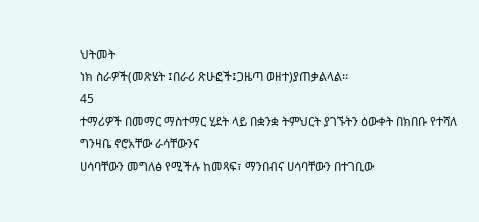ህትመት
ነክ ስራዎች(መጽሄት ፤በራሪ ጽሁፎች፤ጋዜጣ ወዘተ)ያጠቃልላል፡፡
45
ተማሪዎች በመማር ማስተማር ሂደት ላይ በቋንቋ ትምህርት ያገኙትን ዕውቀት በክበቡ የተሻለ ግንዛቤ ኖሮአቸው ራሳቸውንና
ሀሳባቸውን መግለፅ የሚችሉ ከመጻፍ፣ ማንበብና ሀሳባቸውን በተገቢው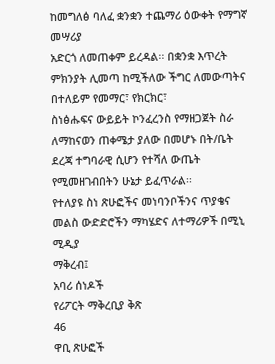ከመግለፅ ባለፈ ቋንቋን ተጨማሪ ዕውቀት የማግኛ መሣሪያ
አድርጎ ለመጠቀም ይረዳል፡፡ በቋንቋ እጥረት ምክንያት ሊመጣ ከሚችለው ችግር ለመውጣትና በተለይም የመማር፣ የክርክር፣
ስነፅሑፍና ውይይት ኮንፈረንስ የማዘጋጀት ስራ ለማከናወን ጠቀሜታ ያለው በመሆኑ በት/ቤት ደረጃ ተግባራዊ ሲሆን የተሻለ ውጤት
የሚመዘገብበትን ሁኔታ ይፈጥራል፡፡
የተለያዩ ስነ ጽሁፎችና መነባንቦችንና ጥያቄና መልስ ውድድሮችን ማካሄድና ለተማሪዎች በሚኒ ሚዲያ
ማቅረብ፤
አባሪ ሰነዶች
የሪፖርት ማቅረቢያ ቅጽ
46
ዋቢ ጽሁፎች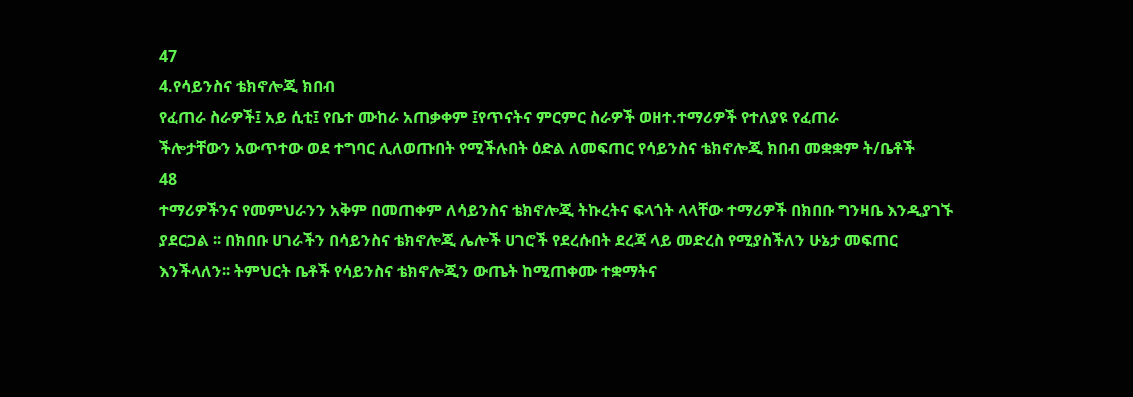47
4.የሳይንስና ቴክኖሎጂ ክበብ
የፈጠራ ስራዎች፤ አይ ሲቲ፤ የቤተ ሙከራ አጠቃቀም ፤የጥናትና ምርምር ስራዎች ወዘተ.ተማሪዎች የተለያዩ የፈጠራ
ችሎታቸውን አውጥተው ወደ ተግባር ሊለወጡበት የሚችሉበት ዕድል ለመፍጠር የሳይንስና ቴክኖሎጂ ክበብ መቋቋም ት/ቤቶች
48
ተማሪዎችንና የመምህራንን አቅም በመጠቀም ለሳይንስና ቴክኖሎጂ ትኩረትና ፍላጎት ላላቸው ተማሪዎች በክበቡ ግንዛቤ እንዲያገኙ
ያደርጋል ፡፡ በክበቡ ሀገራችን በሳይንስና ቴክኖሎጂ ሌሎች ሀገሮች የደረሱበት ደረጃ ላይ መድረስ የሚያስችለን ሁኔታ መፍጠር
እንችላለን፡፡ ትምህርት ቤቶች የሳይንስና ቴክኖሎጂን ውጤት ከሚጠቀሙ ተቋማትና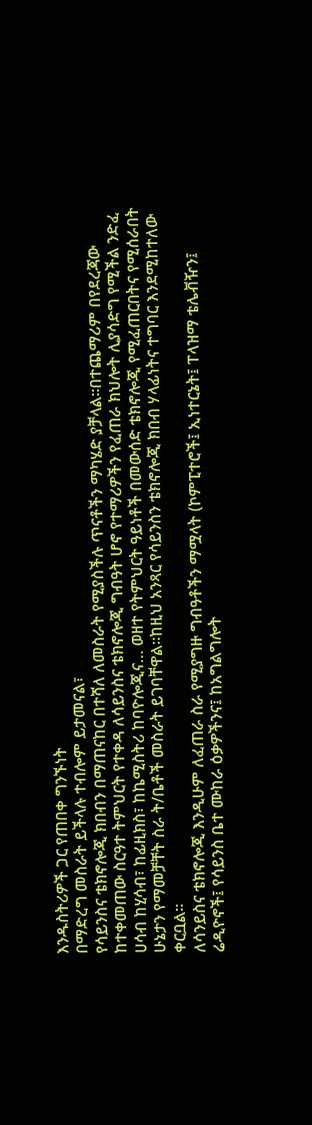እንዱስትሪዎች ጋር የጠበቀ ግንኙነት
በማድረግ መስራት ይችላሉ ተብሎም ይታመናል፣
የሳይንስና ቴክኖሎጂ ክበብን በማጠናከር በተሻለ ለመስራት የሚያስችሉ ጥናቶችን ማካሄድ ያቻላል፡፡በተጨማሪም በየደረጃው
ከተቀመጠው ስርዓተ ትምህርት የተቀዳ ለሳይንስና ቴክኖሎጂ ግብዓት ሆኖ የተማሪዎችን የፈጠራ ክህሎት ሊያሳድግ የሚችል ንድፈ
ሀሳብ ከሂሳብ፣ ከፊዚክስ፣ ከኬሚስትሪ ከባዮሎጂና… ወዘተ የትምህርት ዓይነቶች በመውሰድ ቴክኖሎጂ የሚፈጠርበትና የሚሰራበት
ሁኔታን የማመቻቸት ስራ ት/ቤቶች መስራት ይገባቸዋል፡፡ከዚህ አንጻር የሳይንስን ቴክኖሎጂ ክበብ ሃላፊነትና ተግባር እንደሚከተለው
ቀርቧል፡፡
ለሳንይስና ቴክኖሎጂ እንዲሁም ለፈጠራ ስራ የሚያግዙ ግብዓቶችን ማሟላት (ኮምፒተሮች፤ ኢነተርኔት፤ ፐላዝማ ቴሌቭዥን፤
ሬዲዮኖች፤ የሳይንስ ቤተ ሙከራ ዕቃዎችንና፤ ከአግልግሎት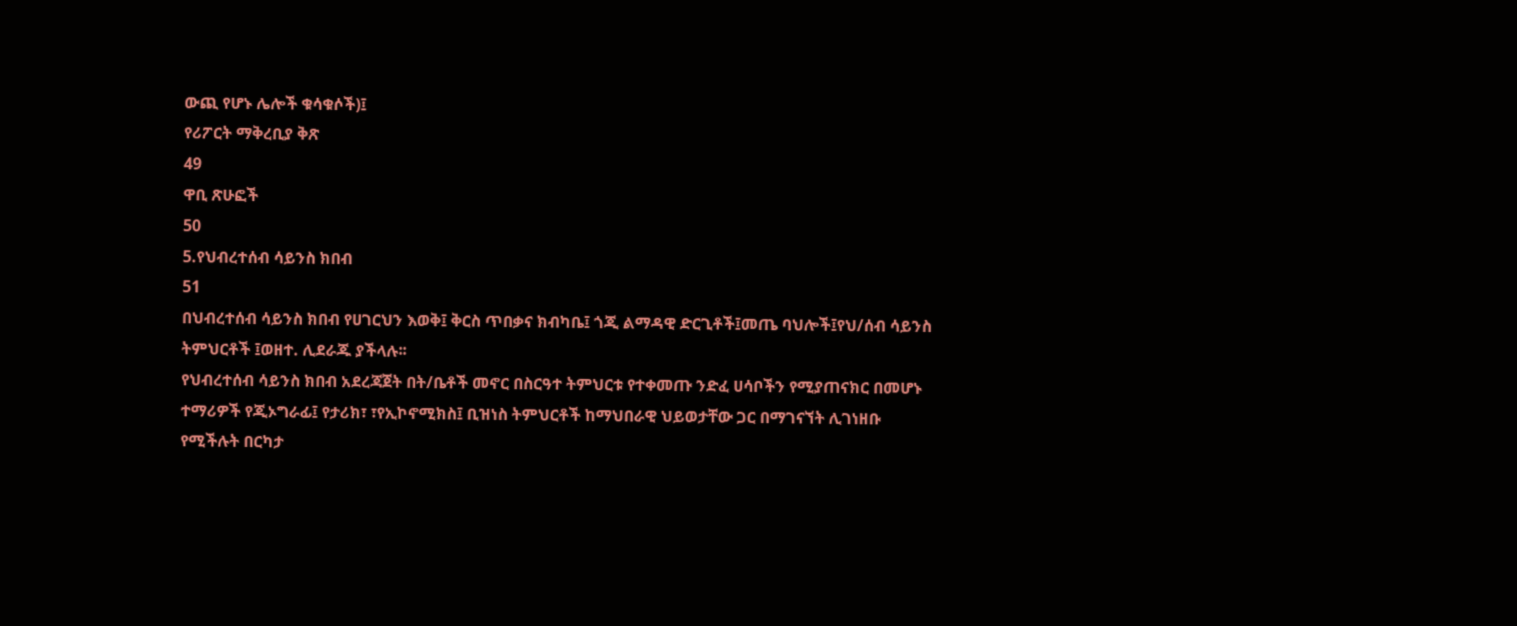ውጪ የሆኑ ሌሎች ቁሳቁሶች)፤
የሪፖርት ማቅረቢያ ቅጽ
49
ዋቢ ጽሁፎች
50
5.የህብረተሰብ ሳይንስ ክበብ
51
በህብረተሰብ ሳይንስ ክበብ የሀገርህን እወቅ፤ ቅርስ ጥበቃና ክብካቤ፤ ጎጂ ልማዳዊ ድርጊቶች፤መጤ ባህሎች፤የህ/ሰብ ሳይንስ
ትምህርቶች ፤ወዘተ. ሊደራጁ ያችላሉ፡፡
የህብረተሰብ ሳይንስ ክበብ አደረጃጀት በት/ቤቶች መኖር በስርዓተ ትምህርቱ የተቀመጡ ንድፈ ሀሳቦችን የሚያጠናክር በመሆኑ
ተማሪዎች የጂኦግራፊ፤ የታሪክ፣ ፣የኢኮኖሚክስ፤ ቢዝነስ ትምህርቶች ከማህበራዊ ህይወታቸው ጋር በማገናኘት ሊገነዘቡ
የሚችሉት በርካታ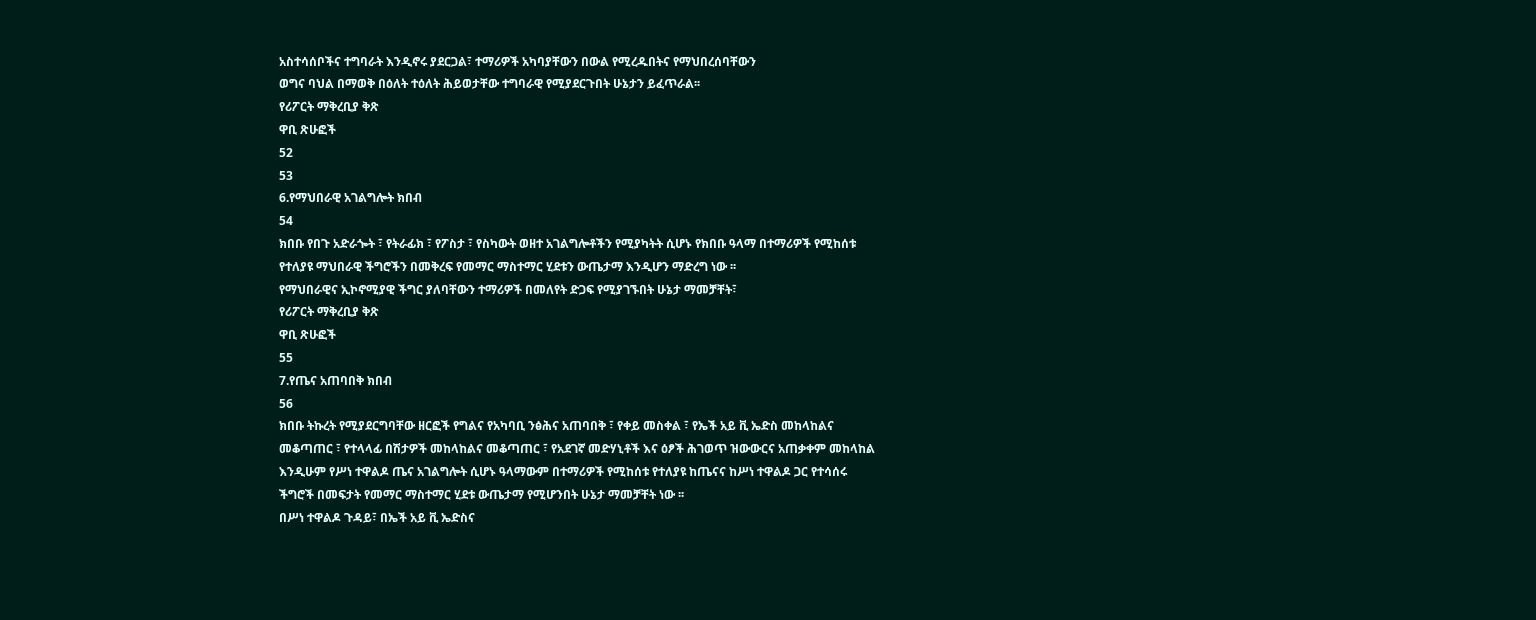አስተሳሰቦችና ተግባራት እንዲኖሩ ያደርጋል፣ ተማሪዎች አካባያቸውን በውል የሚረዱበትና የማህበረሰባቸውን
ወግና ባህል በማወቅ በዕለት ተዕለት ሕይወታቸው ተግባራዊ የሚያደርጉበት ሁኔታን ይፈጥራል፡፡
የሪፖርት ማቅረቢያ ቅጽ
ዋቢ ጽሁፎች
52
53
6.የማህበራዊ አገልግሎት ክበብ
54
ክበቡ የበጉ አድራጐት ፣ የትራፊክ ፣ የፖስታ ፣ የስካውት ወዘተ አገልግሎቶችን የሚያካትት ሲሆኑ የክበቡ ዓላማ በተማሪዎች የሚከሰቱ
የተለያዩ ማህበራዊ ችግሮችን በመቅረፍ የመማር ማስተማር ሂደቱን ውጤታማ እንዲሆን ማድረግ ነው ፡፡
የማህበራዊና ኢኮኖሚያዊ ችግር ያለባቸውን ተማሪዎች በመለየት ድጋፍ የሚያገኙበት ሁኔታ ማመቻቸት፣
የሪፖርት ማቅረቢያ ቅጽ
ዋቢ ጽሁፎች
55
7.የጤና አጠባበቅ ክበብ
56
ክበቡ ትኩረት የሚያደርግባቸው ዘርፎች የግልና የአካባቢ ንፅሕና አጠባበቅ ፣ የቀይ መስቀል ፣ የኤች አይ ቪ ኤድስ መከላከልና
መቆጣጠር ፣ የተላላፊ በሽታዎች መከላከልና መቆጣጠር ፣ የአደገኛ መድሃኒቶች እና ዕፆች ሕገወጥ ዝውውርና አጠቃቀም መከላከል
እንዲሁም የሥነ ተዋልዶ ጤና አገልግሎት ሲሆኑ ዓላማውም በተማሪዎች የሚከሰቱ የተለያዩ ከጤናና ከሥነ ተዋልዶ ጋር የተሳሰሩ
ችግሮች በመፍታት የመማር ማስተማር ሂደቱ ውጤታማ የሚሆንበት ሁኔታ ማመቻቸት ነው ፡፡
በሥነ ተዋልዶ ጉዳይ፣ በኤች አይ ቪ ኤድስና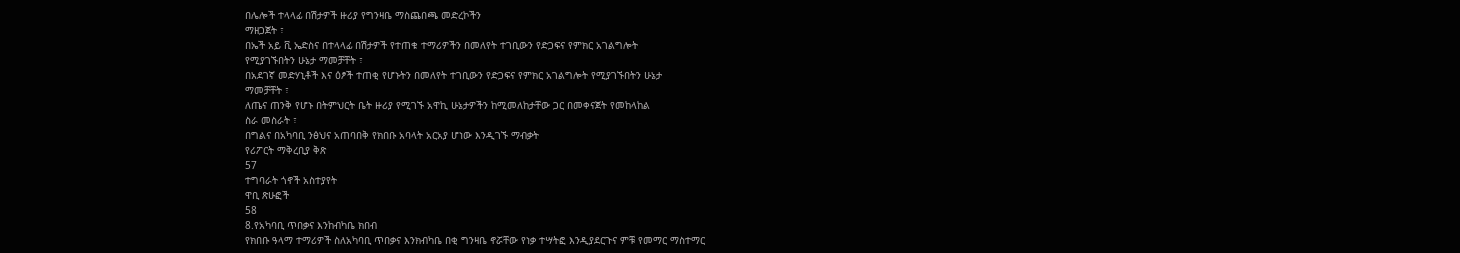በሌሎች ተላላፊ በሽታዎች ዙሪያ የግንዛቤ ማስጨበጫ መድረኮችን
ማዘጋጀት ፣
በኤች አይ ቪ ኤድስና በተላላፊ በሽታዎች የተጠቁ ተማሪዎችን በመለየት ተገቢውን የድጋፍና የምክር አገልግሎት
የሚያገኙበትን ሁኔታ ማመቻቸት ፣
በአደገኛ መድሃኒቶች እና ዕፆች ተጠቂ የሆኑትን በመለየት ተገቢውን የድጋፍና የምክር አገልግሎት የሚያገኙበትን ሁኔታ
ማመቻቸት ፣
ለጤና ጠንቅ የሆኑ በትምህርት ቤት ዙሪያ የሚገኙ አዋኪ ሁኔታዎችን ከሚመለከታቸው ጋር በመቀናጀት የመከላከል
ስራ መስራት ፣
በግልና በአካባቢ ንፅህና አጠባበቅ የክበቡ አባላት አርአያ ሆነው እንዲገኙ ማብቃት
የሪፖርት ማቅረቢያ ቅጽ
57
ተግባራት ጎኖች አስተያየት
ዋቢ ጽሁፎች
58
8.የአካባቢ ጥበቃና እንከብካቤ ክበብ
የክበቡ ዓላማ ተማሪዎች ስለአካባቢ ጥበቃና እንክብካቤ በቂ ግንዛቤ ኖሯቸው የነቃ ተሣትፎ እንዲያደርጉና ምቹ የመማር ማስተማር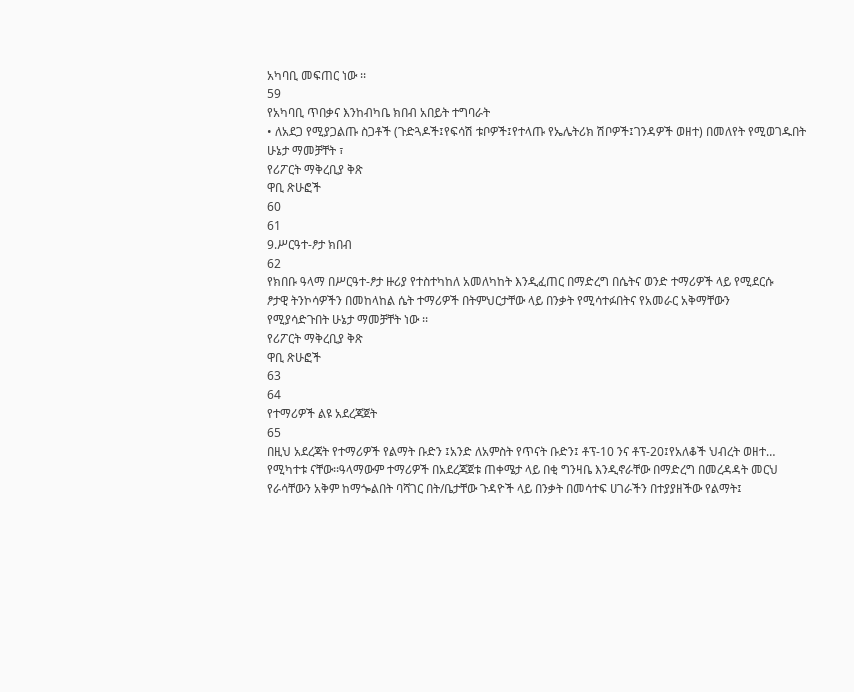አካባቢ መፍጠር ነው ፡፡
59
የአካባቢ ጥበቃና እንከብካቤ ክበብ አበይት ተግባራት
• ለአደጋ የሚያጋልጡ ስጋቶች (ጉድጓዶች፤የፍሳሽ ቱቦዎች፤የተላጡ የኤሌትሪክ ሽቦዎች፤ገንዳዎች ወዘተ) በመለየት የሚወገዱበት
ሁኔታ ማመቻቸት ፣
የሪፖርት ማቅረቢያ ቅጽ
ዋቢ ጽሁፎች
60
61
9.ሥርዓተ-ፆታ ክበብ
62
የክበቡ ዓላማ በሥርዓተ-ፆታ ዙሪያ የተስተካከለ አመለካከት እንዲፈጠር በማድረግ በሴትና ወንድ ተማሪዎች ላይ የሚደርሱ
ፆታዊ ትንኮሳዎችን በመከላከል ሴት ተማሪዎች በትምህርታቸው ላይ በንቃት የሚሳተፉበትና የአመራር አቅማቸውን
የሚያሳድጉበት ሁኔታ ማመቻቸት ነው ፡፡
የሪፖርት ማቅረቢያ ቅጽ
ዋቢ ጽሁፎች
63
64
የተማሪዎች ልዩ አደረጃጀት
65
በዚህ አደረጃት የተማሪዎች የልማት ቡድን ፤አንድ ለአምስት የጥናት ቡድን፤ ቶፕ-10 ንና ቶፕ-20፤የአለቆች ህብረት ወዘተ…
የሚካተቱ ናቸው፡፡ዓላማውም ተማሪዎች በአደረጃጀቱ ጠቀሜታ ላይ በቂ ግንዛቤ እንዲኖራቸው በማድረግ በመረዳዳት መርህ
የራሳቸውን አቅም ከማጐልበት ባሻገር በት/ቤታቸው ጉዳዮች ላይ በንቃት በመሳተፍ ሀገራችን በተያያዘችው የልማት፤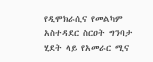የዲሞክራሲና የመልካም አስተዳደር ስርዐት ግንባታ ሂደት ላይ የአመራር ሚና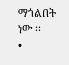ማጎልበት ነው ፡፡
•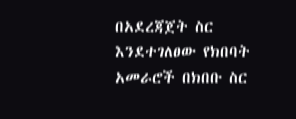በአደረጃጀት ስር እንደተገለፀው የክበባት አመራሮች በክበቡ ስር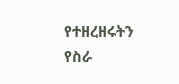የተዘረዘሩትን የስራ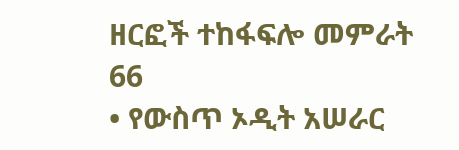ዘርፎች ተከፋፍሎ መምራት
66
• የውስጥ ኦዲት አሠራር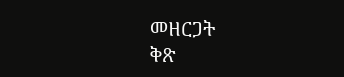መዘርጋት
ቅጽ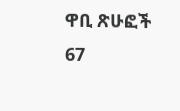ዋቢ ጽሁፎች
67